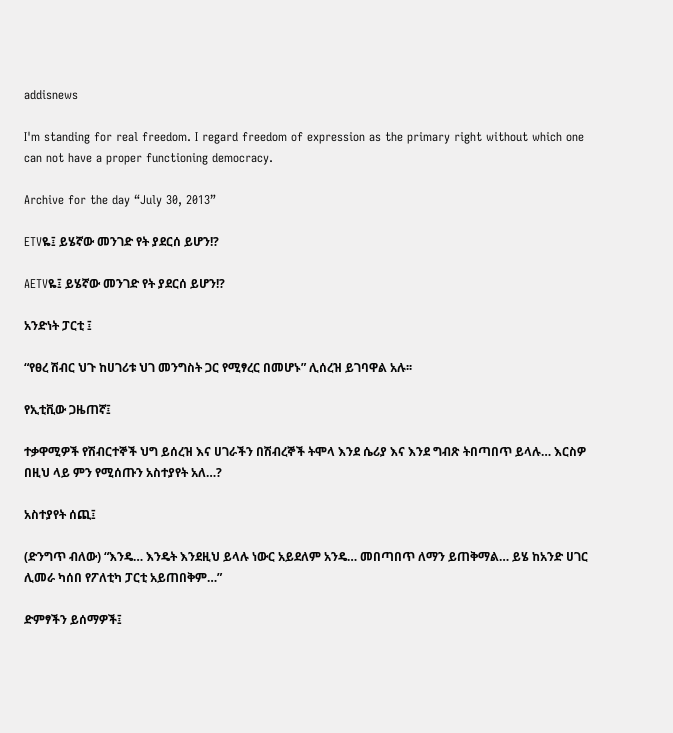addisnews

I'm standing for real freedom. I regard freedom of expression as the primary right without which one can not have a proper functioning democracy.

Archive for the day “July 30, 2013”

ETVዬ፤ ይሄኛው መንገድ የት ያደርሰ ይሆን!?

AETVዬ፤ ይሄኛው መንገድ የት ያደርሰ ይሆን!?

አንድነት ፓርቲ ፤

“የፀረ ሽብር ህጉ ከሀገሪቱ ህገ መንግስት ጋር የሚፃረር በመሆኑ” ሊሰረዝ ይገባዋል አሉ፡፡

የኢቲቪው ጋዜጠኛ፤

ተቃዋሚዎች የሽብርተኞች ህግ ይሰረዝ እና ሀገራችን በሽብረኞች ትሞላ እንደ ሴሪያ እና እንደ ግብጽ ትበጣበጥ ይላሉ… እርስዎ በዚህ ላይ ምን የሚሰጡን አስተያየት አለ…?

አስተያየት ሰጪ፤

(ድንግጥ ብለው) “እንዴ… እንዴት እንደዚህ ይላሉ ነውር አይደለም አንዴ… መበጣበጥ ለማን ይጠቅማል… ይሄ ከአንድ ሀገር ሊመራ ካሰበ የፖለቲካ ፓርቲ አይጠበቅም…”

ድምፃችን ይሰማዎች፤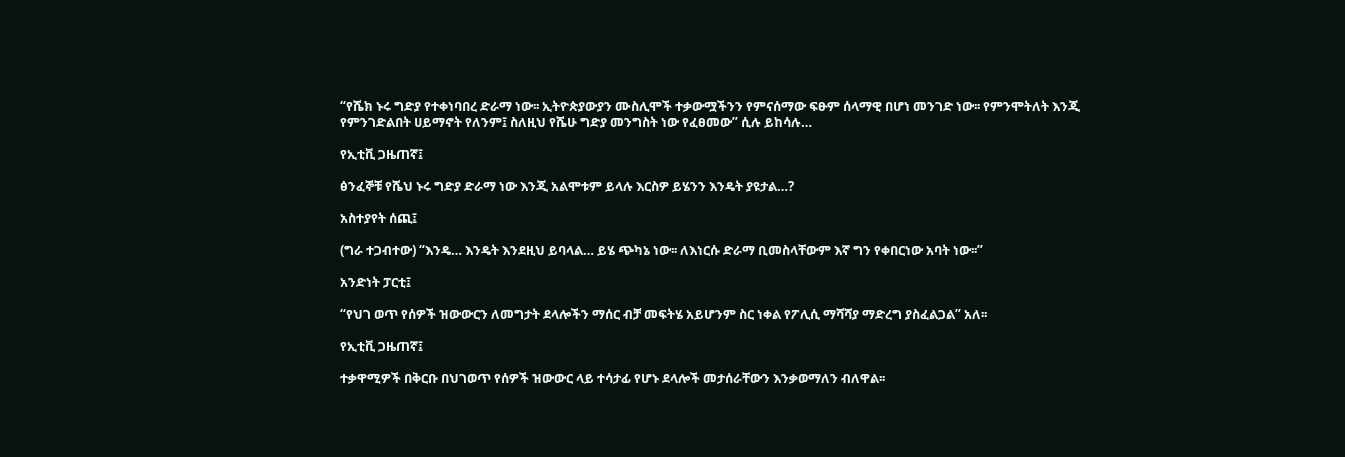“የሼክ ኑሩ ግድያ የተቀነባበረ ድራማ ነው፡፡ ኢትዮጵያውያን ሙስሊሞች ተቃውሟችንን የምናሰማው ፍፁም ሰላማዊ በሆነ መንገድ ነው፡፡ የምንሞትለት እንጂ የምንገድልበት ሀይማኖት የለንም፤ ስለዚህ የሼሁ ግድያ መንግስት ነው የፈፀመው” ሲሉ ይከሳሉ…

የኢቲቪ ጋዜጠኛ፤

ፅንፈኞቹ የሼህ ኑሩ ግድያ ድራማ ነው እንጂ አልሞቱም ይላሉ እርስዎ ይሄንን እንዴት ያዩታል…?

አስተያየት ሰጪ፤

(ግራ ተጋብተው) “እንዴ… እንዴት እንደዚህ ይባላል… ይሄ ጭካኔ ነው፡፡ ለእነርሱ ድራማ ቢመስላቸውም እኛ ግን የቀበርነው አባት ነው፡፡”

አንድነት ፓርቲ፤

“የህገ ወጥ የሰዎች ዝውውርን ለመግታት ደላሎችን ማሰር ብቻ መፍትሄ አይሆንም ስር ነቀል የፖሊሲ ማሻሻያ ማድረግ ያስፈልጋል” አለ፡፡

የኢቲቪ ጋዜጠኛ፤

ተቃዋሚዎች በቅርቡ በህገወጥ የሰዎች ዝውውር ላይ ተሳታፊ የሆኑ ደላሎች መታሰራቸውን እንቃወማለን ብለዋል፡፡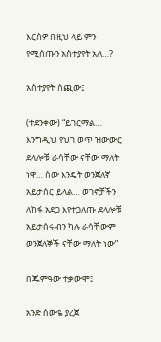እርስዎ በዚህ ላይ ምን የሚሰጡን አስተያየት አለ…?

አስተያየት ሰጪው፤

(ተደንቀው) “ይገርማል… እንግዲህ የህገ ወጥ ዝውውር ደላሎቹ ራሳቸው ናቸው ማለት ነዋ… ሰው እንዴት ወንጀለኛ አይታሰር ይላል… ወገኖቻችን ለከፋ አደጋ እየተጋለጡ ደላሎቹ አይታሰሩብን ካሉ ራሳቸውም ወንጀለኞች ናቸው ማለት ነው”

በጁምዓው ተቃውሞ፤

አንድ ሰውዬ ያረጀ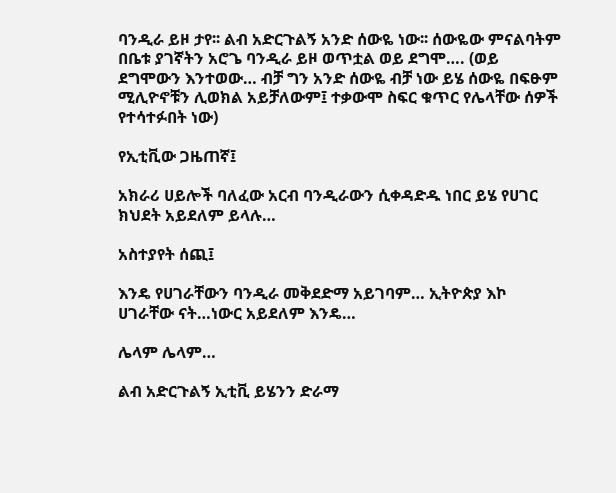ባንዲራ ይዞ ታየ፡፡ ልብ አድርጉልኝ አንድ ሰውዬ ነው፡፡ ሰውዬው ምናልባትም በቤቱ ያገኛትን አሮጌ ባንዲራ ይዞ ወጥቷል ወይ ደግሞ…. (ወይ ደግሞውን እንተወው… ብቻ ግን አንድ ሰውዬ ብቻ ነው ይሄ ሰውዬ በፍፁም ሚሊዮኖቹን ሊወክል አይቻለውም፤ ተቃውሞ ስፍር ቁጥር የሌላቸው ሰዎች የተሳተፉበት ነው)

የኢቲቪው ጋዜጠኛ፤

አክራሪ ሀይሎች ባለፈው አርብ ባንዲራውን ሲቀዳድዱ ነበር ይሄ የሀገር ክህደት አይደለም ይላሉ…

አስተያየት ሰጪ፤

እንዴ የሀገራቸውን ባንዲራ መቅደድማ አይገባም… ኢትዮጵያ እኮ ሀገራቸው ናት…ነውር አይደለም እንዴ…

ሌላም ሌላም…

ልብ አድርጉልኝ ኢቲቪ ይሄንን ድራማ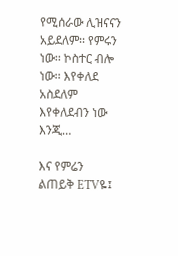የሚሰራው ሊዝናናን አይደለም፡፡ የምሩን ነው፡፡ ኮስተር ብሎ ነው፡፡ እየቀለደ አስደለም እየቀለደብን ነው እንጂ…

እና የምሬን ልጠይቅ ETVዬ፤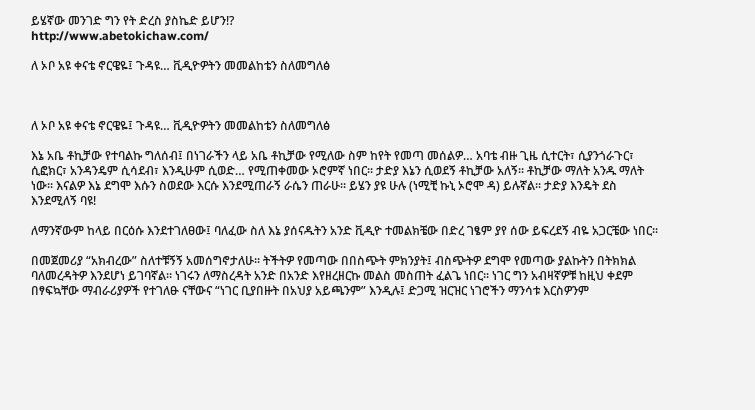ይሄኛው መንገድ ግን የት ድረስ ያስኬድ ይሆን!?
http://www.abetokichaw.com/

ለ ኦቦ አዩ ቀናቴ ኖርዌዬ፤ ጉዳዩ… ቪዲዮዎትን መመልከቴን ስለመግለፅ



ለ ኦቦ አዩ ቀናቴ ኖርዌዬ፤ ጉዳዩ… ቪዲዮዎትን መመልከቴን ስለመግለፅ

እኔ አቤ ቶኪቻው የተባልኩ ግለሰብ፤ በነገራችን ላይ አቤ ቶኪቻው የሚለው ስም ከየት የመጣ መሰልዎ… አባቴ ብዙ ጊዜ ሲተርት፣ ሲያንጎራጉር፣ ሲፎክር፣ አንዳንዴም ሲሳደብ፣ እንዲሁም ሲወድ… የሚጠቀመው ኦሮምኛ ነበር፡፡ ታድያ እኔን ሲወደኝ ቶኪቻው አለኝ፡፡ ቶኪቻው ማለት አንዱ ማለት ነው፡፡ እናልዎ እኔ ደግሞ እሱን ስወደው እርሱ እንደሚጠራኝ ራሴን ጠራሁ፡፡ ይሄን ያዩ ሁሉ (ነሚቺ ኩኒ ኦሮሞ ዳ) ይሉኛል፡፡ ታድያ እንዴት ደስ እንደሚለኝ ባዩ!

ለማንኛውም ከላይ በርዕሱ እንደተገለፀው፤ ባለፈው ስለ እኔ ያሰናዱትን አንድ ቪዲዮ ተመልክቼው በድረ ገፄም ያየ ሰው ይፍረደኝ ብዬ አጋርቼው ነበር፡፡

በመጀመሪያ “አክብረው” ስለተቹኝኝ አመሰግኖታለሁ፡፡ ትችትዎ የመጣው በበስጭት ምክንያት፤ ብስጭትዎ ደግሞ የመጣው ያልኩትን በትክክል ባለመረዳትዎ እንደሆነ ይገባኛል፡፡ ነገሩን ለማስረዳት አንድ በአንድ እየዘረዘርኩ መልስ መስጠት ፈልጌ ነበር፡፡ ነገር ግን አብዛኛዎቹ ከዚህ ቀደም በፃፍኳቸው ማብራሪያዎች የተገለፁ ናቸውና “ነገር ቢያበዙት በአህያ አይጫንም” እንዲሉ፤ ድጋሚ ዝርዝር ነገሮችን ማንሳቱ እርስዎንም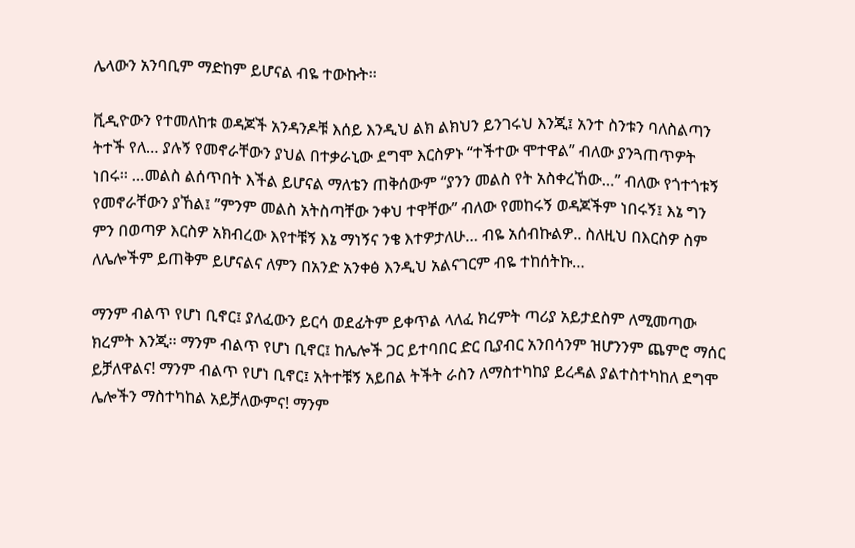ሌላውን አንባቢም ማድከም ይሆናል ብዬ ተውኩት፡፡

ቪዲዮውን የተመለከቱ ወዳጆች አንዳንዶቹ እሰይ እንዲህ ልክ ልክህን ይንገሩህ እንጂ፤ አንተ ስንቱን ባለስልጣን ትተች የለ… ያሉኝ የመኖራቸውን ያህል በተቃራኒው ደግሞ እርስዎኑ “ተችተው ሞተዋል” ብለው ያንጓጠጥዎት ነበሩ፡፡ …መልስ ልሰጥበት እችል ይሆናል ማለቴን ጠቅሰውም “ያንን መልስ የት አስቀረኸው…” ብለው የጎተጎቱኝ የመኖራቸውን ያኸል፤ ”ምንም መልስ አትስጣቸው ንቀህ ተዋቸው” ብለው የመከሩኝ ወዳጆችም ነበሩኝ፤ እኔ ግን ምን በወጣዎ እርስዎ አክብረው እየተቹኝ እኔ ማነኝና ንቄ እተዎታለሁ… ብዬ አሰብኩልዎ.. ስለዚህ በእርስዎ ስም ለሌሎችም ይጠቅም ይሆናልና ለምን በአንድ አንቀፅ እንዲህ አልናገርም ብዬ ተከሰትኩ…

ማንም ብልጥ የሆነ ቢኖር፤ ያለፈውን ይርሳ ወደፊትም ይቀጥል ላለፈ ክረምት ጣሪያ አይታደስም ለሚመጣው ክረምት እንጂ፡፡ ማንም ብልጥ የሆነ ቢኖር፤ ከሌሎች ጋር ይተባበር ድር ቢያብር አንበሳንም ዝሆንንም ጨምሮ ማሰር ይቻለዋልና! ማንም ብልጥ የሆነ ቢኖር፤ አትተቹኝ አይበል ትችት ራስን ለማስተካከያ ይረዳል ያልተስተካከለ ደግሞ ሌሎችን ማስተካከል አይቻለውምና! ማንም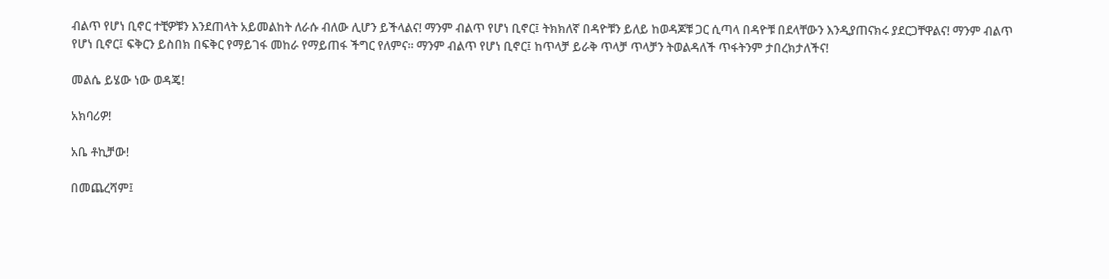ብልጥ የሆነ ቢኖር ተቺዎቹን እንደጠላት አይመልከት ለራሱ ብለው ሊሆን ይችላልና! ማንም ብልጥ የሆነ ቢኖር፤ ትክክለኛ በዳዮቹን ይለይ ከወዳጆቹ ጋር ሲጣላ በዳዮቹ በደላቸውን እንዲያጠናክሩ ያደርጋቸዋልና! ማንም ብልጥ የሆነ ቢኖር፤ ፍቅርን ይስበክ በፍቅር የማይገፋ መከራ የማይጠፋ ችግር የለምና፡፡ ማንም ብልጥ የሆነ ቢኖር፤ ከጥላቻ ይራቅ ጥላቻ ጥላቻን ትወልዳለች ጥፋትንም ታበረክታለችና!

መልሴ ይሄው ነው ወዳጄ!

አክባሪዎ!

አቤ ቶኪቻው!

በመጨረሻም፤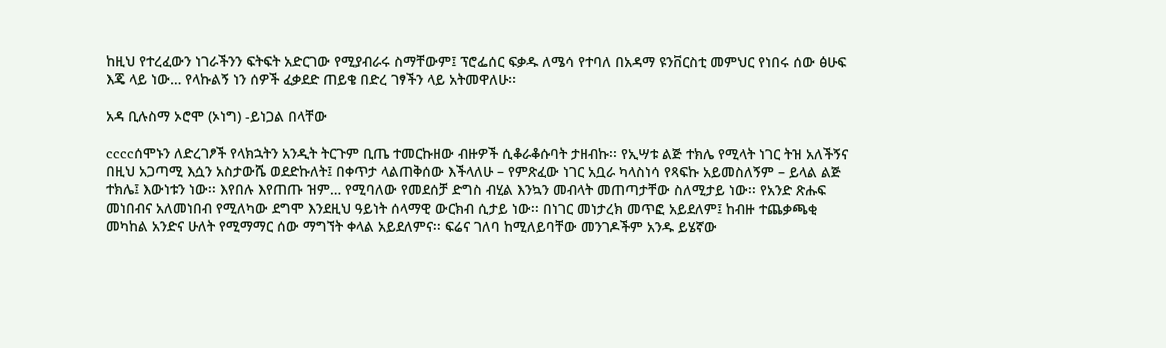ከዚህ የተረፈውን ነገራችንን ፍትፍት አድርገው የሚያብራሩ ስማቸውም፤ ፕሮፌሰር ፍቃዱ ለሜሳ የተባለ በአዳማ ዩንቨርስቲ መምህር የነበሩ ሰው ፅሁፍ እጄ ላይ ነው… የላኩልኝ ነን ሰዎች ፈቃደድ ጠይቄ በድረ ገፃችን ላይ አትመዋለሁ፡፡

አዳ ቢሉስማ ኦሮሞ (ኦነግ) -ይነጋል በላቸው

ccccሰሞኑን ለድረገፆች የላክኋትን አንዲት ትርጉም ቢጤ ተመርኩዘው ብዙዎች ሲቆራቆሱባት ታዘብኩ፡፡ የኢሣቱ ልጅ ተክሌ የሚላት ነገር ትዝ አለችኝና በዚህ አጋጣሚ እሷን አስታውሼ ወደድኩለት፤ በቀጥታ ላልጠቅሰው እችላለሁ – የምጽፈው ነገር አቧራ ካላስነሳ የጻፍኩ አይመስለኝም – ይላል ልጅ ተክሌ፤ እውነቱን ነው፡፡ እየበሉ እየጠጡ ዝም… የሚባለው የመደሰቻ ድግስ ብሂል እንኳን መብላት መጠጣታቸው ስለሚታይ ነው፡፡ የአንድ ጽሑፍ መነበብና አለመነበብ የሚለካው ደግሞ እንደዚህ ዓይነት ሰላማዊ ውርክብ ሲታይ ነው፡፡ በነገር መነታረክ መጥፎ አይደለም፤ ከብዙ ተጨቃጫቂ መካከል አንድና ሁለት የሚማማር ሰው ማግኘት ቀላል አይደለምና፡፡ ፍሬና ገለባ ከሚለይባቸው መንገዶችም አንዱ ይሄኛው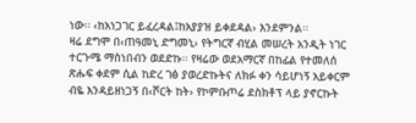ነው፡፡ ‹ከአነጋገር ይፈረዳል፤ከአያያዝ ይቀደዳል› እንደምንል፡፡
ዛሬ ደግሞ በ‹ጠዓመኒ ድግመኒ› የትግርኛ ብሂል መሠረት አንዲት ነገር ተርጉሜ ማስነበብን ወደድኩ፡፡ የዛሬው ወደአማርኛ በከፊል የተመለሰ ጽሑፍ ቀደም ሲል ከድረ ገፅ ያወረድኩትና ለክፉ ቀን ሳይሆነኝ አይቀርም ብዬ እንዳይዘነጋኝ በ‹ሾርት ከት› የኮምቡጦሬ ደስክቶፕ ላይ ያኖርኩት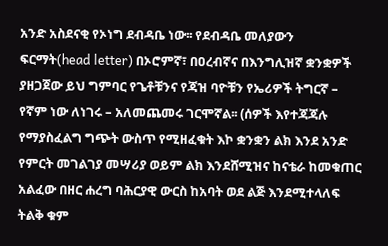አንድ አስደናቂ የኦነግ ደብዳቤ ነው፡፡ የደብዳቤ መለያውን ፍርማት(head letter) በኦሮምኛ፣ በዐረብኛና በእንግሊዝኛ ቋንቋዎች ያዘጋጀው ይህ ግምባር የጌቶቹንና የጃዝ ባዮቹን የኤሪዎች ትግርኛ – የኛም ነው ለነገሩ – አለመጨመሩ ገርሞኛል፡፡ (ሰዎች እየተጃጃሉ የማያስፈልግ ግጭት ውስጥ የሚዘፈቁት እኮ ቋንቋን ልክ እንደ አንድ የምርት መገልገያ መሣሪያ ወይም ልክ እንደሸሚዝና ከናቴራ ከመቁጠር አልፈው በዘር ሐረግ ባሕርያዊ ውርስ ከአባት ወደ ልጅ እንደሚተላለፍ ትልቅ ቁም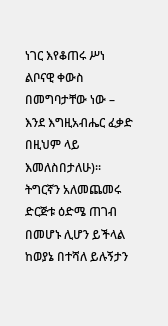ነገር እየቆጠሩ ሥነ ልቦናዊ ቀውስ በመግባታቸው ነው – እንደ እግዚአብሔር ፈቃድ በዚህም ላይ እመለስበታለሁ)፡፡
ትግርኛን አለመጨመሩ ድርጅቱ ዕድሜ ጠገብ በመሆኑ ሊሆን ይችላል ከወያኔ በተሻለ ይሉኝታን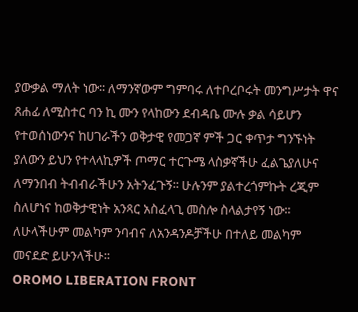ያውቃል ማለት ነው፡፡ ለማንኛውም ግምባሩ ለተቦረቦሩት መንግሥታት ዋና ጸሐፊ ለሚስተር ባን ኪ ሙን የላከውን ደብዳቤ ሙሉ ቃል ሳይሆን የተወሰነውንና ከሀገራችን ወቅታዊ የመጋኛ ምች ጋር ቀጥታ ግንኙነት ያለውን ይህን የተላላኪዎች ጦማር ተርጉሜ ላስቃኛችሁ ፈልጌያለሁና ለማንበብ ትብብራችሁን አትንፈጉኝ፡፡ ሁሉንም ያልተረጎምኩት ረጂም ስለሆነና ከወቅታዊነት አንጻር አስፈላጊ መስሎ ስላልታየኝ ነው፡፡ ለሁላችሁም መልካም ንባብና ለአንዳንዶቻችሁ በተለይ መልካም መናደድ ይሁንላችሁ፡፡
OROMO LIBERATION FRONT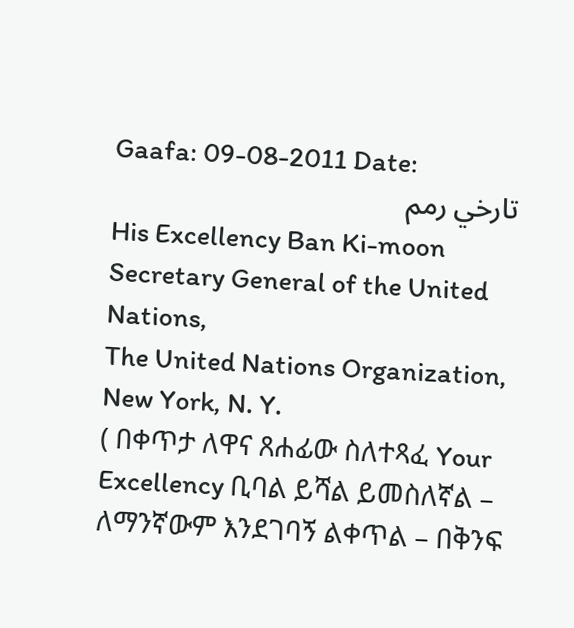Gaafa: 09-08-2011 Date:
تارخي رمم
His Excellency Ban Ki-moon
Secretary General of the United Nations,
The United Nations Organization,
New York, N. Y.
( በቀጥታ ለዋና ጸሐፊው ስለተጻፈ Your Excellency ቢባል ይሻል ይመስለኛል – ለማንኛውም እንደገባኝ ልቀጥል – በቅንፍ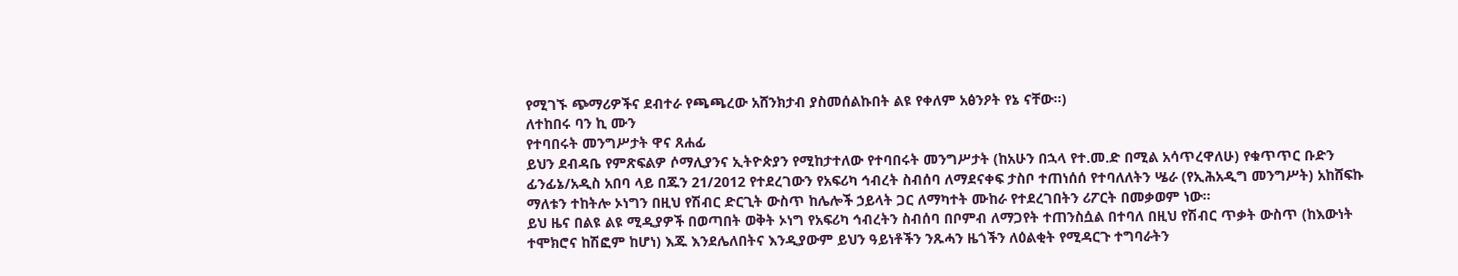የሚገኙ ጭማሪዎችና ደብተራ የጫጫረው አሸንክታብ ያስመሰልኩበት ልዩ የቀለም አፅንዖት የኔ ናቸው፡፡)
ለተከበሩ ባን ኪ ሙን
የተባበሩት መንግሥታት ዋና ጸሐፊ
ይህን ደብዳቤ የምጽፍልዎ ሶማሊያንና ኢትዮጵያን የሚከታተለው የተባበሩት መንግሥታት (ከአሁን በኋላ የተ.መ.ድ በሚል አሳጥረዋለሁ) የቁጥጥር ቡድን ፊንፊኔ/አዲስ አበባ ላይ በጁን 21/2012 የተደረገውን የአፍሪካ ኅብረት ስብሰባ ለማደናቀፍ ታስቦ ተጠነሰሰ የተባለለትን ሤራ (የኢሕአዲግ መንግሥት) አከሸፍኩ ማለቱን ተከትሎ ኦነግን በዚህ የሽብር ድርጊት ውስጥ ከሌሎች ኃይላት ጋር ለማካተት ሙከራ የተደረገበትን ሪፖርት በመቃወም ነው፡፡
ይህ ዜና በልዩ ልዩ ሚዲያዎች በወጣበት ወቅት ኦነግ የአፍሪካ ኅብረትን ስብሰባ በቦምብ ለማጋየት ተጠንስሷል በተባለ በዚህ የሽብር ጥቃት ውስጥ (ከእውነት ተሞክሮና ከሽፎም ከሆነ) እጁ እንደሌለበትና እንዲያውም ይህን ዓይነቶችን ንጹሓን ዜጎችን ለዕልቂት የሚዳርጉ ተግባራትን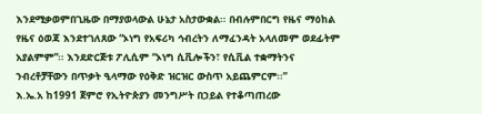እንደሚቃወምበጊዜው በማያወላውል ሁኔታ አስታውቋል፡፡ በብሉምበርግ የዜና ማዕከል የዜና ዕወጃ እንደተገለጸው “ኦነግ የአፍሪካ ኅብረትን ለማፈንዳት አላለመም ወደፊትም አያልምም”፡፡ እንደድርጅቱ ፖሊሲም “ኦነግ ሲቪሎችን፣ የሲቪል ተቋማትንና ንብረቶቻቸውን በጥቃት ዒላማው የዕቅድ ዝርዝር ውስጥ አይጨምርም፡፡”
እ.ኤ.አ ከ1991 ጀምሮ የኢትዮጵያን መንግሥት በኃይል የተቆጣጠረው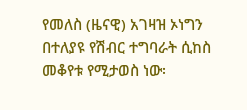የመለስ (ዜናዊ) አገዛዝ ኦነግን በተለያዩ የሽብር ተግባራት ሲከስ መቆየቱ የሚታወስ ነው፡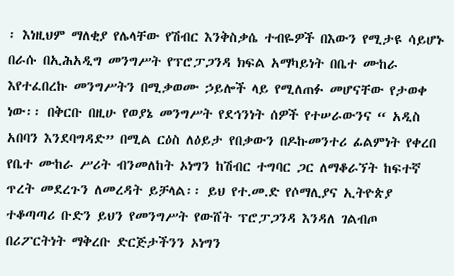፡ እነዚህም ማለቂያ የሌላቸው የሽብር እንቅስቃሴ ተብዬዎች በእውን የሚታዩ ሳይሆኑ በራሱ በኢሕአዲግ መንግሥት የፕሮፓጋንዳ ክፍል አማካይነት በቤተ ሙከራ እየተፈበረኩ መንግሥትን በሚቃወሙ ኃይሎች ላይ የሚለጠፉ መሆናቸው የታወቀ ነው፡፡ በቅርቡ በዚሁ የወያኔ መንግሥት የደኅንነት ሰዎች የተሠራውንና “ አዲስ አበባን እንደባግዳድ” በሚል ርዕስ ለዕይታ የበቃውን በዶኩመንተሪ ፊልምነት የቀረበ የቤተ ሙከራ ሥሪት ብንመለከት ኦነግን ከሽብር ተግባር ጋር ለማቆራኘት ከፍተኛ ጥረት መደረጉን ለመረዳት ይቻላል፡፡ ይህ የተ.መ.ድ የሶማሊያና ኢትዮጵያ ተቆጣጣሪ ቡድን ይህን የመንግሥት የውሸት ፕሮፓጋንዳ እንዳለ ገልብጦ በሪፖርትነት ማቅረቡ ድርጅታችንን ኦነግን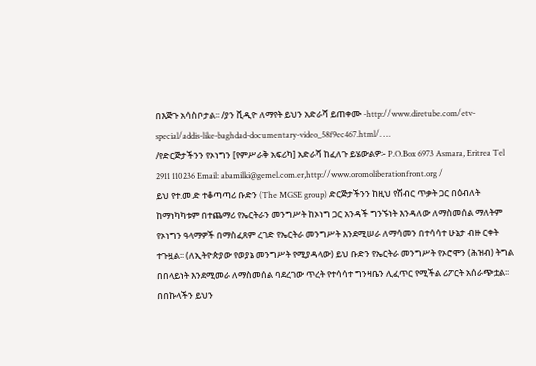በእጅጉ አሳስቦታል፡፡ /ያን ቪዲዮ ለማየት ይህን አድራሻ ይጠቀሙ -http://www.diretube.com/etv-special/addis-like-baghdad-documentary-video_58f9ec467.html/. …
/የድርጅታችንን የኦነግን [የምሥራቅ አፍሪካ] አድራሻ ከፈለጉ ይሄውልዎ፡- P.O.Box 6973 Asmara, Eritrea Tel 2911 110236 Email: abamilki@gemel.com.er,http://www.oromoliberationfront.org /
ይህ የተ.መ.ድ ተቆጣጣሪ ቡድን (The MGSE group) ድርጅታችንን ከዚህ የሽብር ጥቃት ጋር በዕብለት ከማነካካቱም በተጨማሪ የኤርትራን መንግሥት ከኦነግ ጋር አንዳች ግንኙነት እንዳለው ለማስመሰል ማለትም የኦነግን ዓላማዎች በማስፈጸም ረገድ የኤርትራ መንግሥት እንደሚሠራ ለማሳመን በተሳሳተ ሁኔታ ብዙ ርቀት ተጉዟል፡፡ (ለኢትዮጵያው የወያኔ መንግሥት የሚያዳላው) ይህ ቡድን የኤርትራ መንግሥት የኦሮሞን (ሕዝብ) ትግል በበላይነት እንደሚመራ ለማስመሰል ባደረገው ጥረት የተሳሳተ ግንዛቤን ሊፈጥር የሚችል ሪፖርት አሰራጭቷል፡፡ በበኩላችን ይህን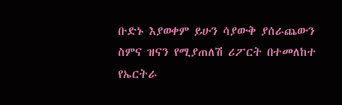ቡድኑ እያወቀም ይሁን ሳያውቅ ያሰራጨውን ስምና ዝናን የሚያጠለሽ ሪፖርት በተመለከተ የኤርትራ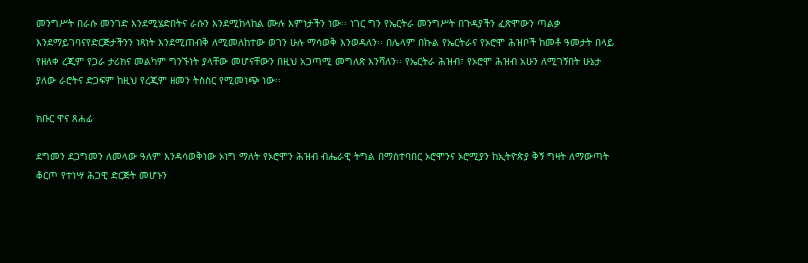መንግሥት በራሱ መንገድ እንደሚሄድበትና ራሱን እንደሚከላከል ሙሉ እምነታችን ነው፡፡ ነገር ግን የኤርትራ መንግሥት በጉዳያችን ፈጽሞውን ጣልቃ እንደማይገባናየድርጅታችንን ነጻነት እንደሚጠብቅ ለሚመለከተው ወገን ሁሉ ማሳወቅ እንወዳለን፡፡ በሌላም በኩል የኤርትራና የኦሮሞ ሕዝቦች ከመቶ ዓመታት በላይ የዘለቀ ረጂም የጋራ ታሪክና መልካም ግንኙነት ያላቸው መሆናቸውን በዚህ አጋጣሚ መግለጽ እንሻለን፡፡ የኤርትራ ሕዝብ፣ የኦሮሞ ሕዝብ አሁን ለሚገኝበት ሁኔታ ያለው ራሮትና ድጋፍም ከዚህ የረጂም ዘመን ትስስር የሚመነጭ ነው፡፡

ክቡር ዋና ጸሐፊ

ደግመን ደጋግመን ለመላው ዓለም እንዳሳወቅነው ኦነግ ማለት የኦሮሞን ሕዝብ ብሔራዊ ትግል በማስተባበር ኦሮሞንና ኦሮሚያን ከኢትዮጵያ ቅኝ ግዛት ለማውጣት ቆርጦ የተነሣ ሕጋዊ ድርጅት መሆኑን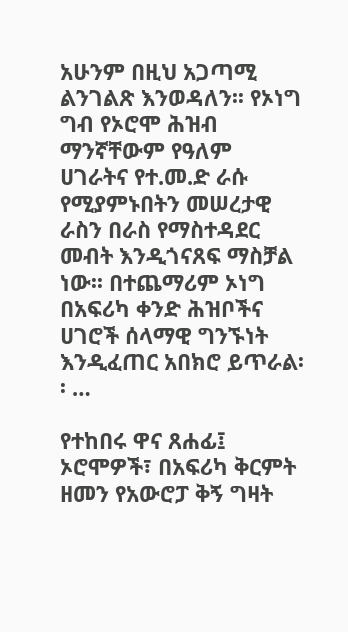አሁንም በዚህ አጋጣሚ ልንገልጽ እንወዳለን፡፡ የኦነግ ግብ የኦሮሞ ሕዝብ ማንኛቸውም የዓለም ሀገራትና የተ.መ.ድ ራሱ የሚያምኑበትን መሠረታዊ ራስን በራስ የማስተዳደር መብት እንዲጎናጸፍ ማስቻል ነው፡፡ በተጨማሪም ኦነግ በአፍሪካ ቀንድ ሕዝቦችና ሀገሮች ሰላማዊ ግንኙነት እንዲፈጠር አበክሮ ይጥራል፡፡ …

የተከበሩ ዋና ጸሐፊ፤
ኦሮሞዎች፣ በአፍሪካ ቅርምት ዘመን የአውሮፓ ቅኝ ግዛት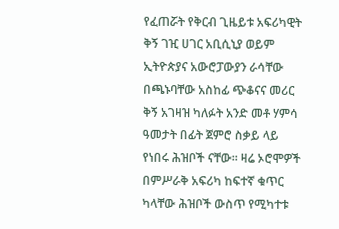የፈጠሯት የቅርብ ጊዜይቱ አፍሪካዊት ቅኝ ገዢ ሀገር አቢሲኒያ ወይም ኢትዮጵያና አውሮፓውያን ራሳቸው በጫኑባቸው አስከፊ ጭቆናና መሪር ቅኝ አገዛዝ ካለፉት አንድ መቶ ሃምሳ ዓመታት በፊት ጀምሮ ስቃይ ላይ የነበሩ ሕዝቦች ናቸው፡፡ ዛሬ ኦሮሞዎች በምሥራቅ አፍሪካ ከፍተኛ ቁጥር ካላቸው ሕዝቦች ውስጥ የሚካተቱ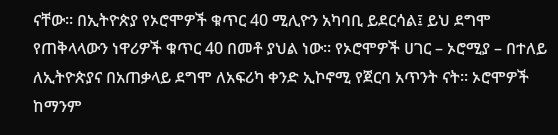ናቸው፡፡ በኢትዮጵያ የኦሮሞዎች ቁጥር 40 ሚሊዮን አካባቢ ይደርሳል፤ ይህ ደግሞ የጠቅላላውን ነዋሪዎች ቁጥር 40 በመቶ ያህል ነው፡፡ የኦሮሞዎች ሀገር – ኦሮሚያ – በተለይ ለኢትዮጵያና በአጠቃላይ ደግሞ ለአፍሪካ ቀንድ ኢኮኖሚ የጀርባ አጥንት ናት፡፡ ኦሮሞዎች ከማንም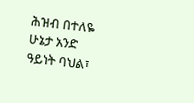ሕዝብ በተለዬ ሁኔታ አንድ ዓይነት ባህል፣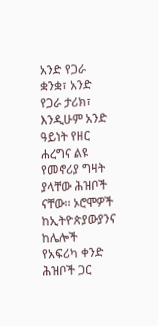አንድ የጋራ ቋንቋ፣ አንድ የጋራ ታሪክ፣ እንዲሁም አንድ ዓይነት የዘር ሐረግና ልዩ የመኖሪያ ግዛት ያላቸው ሕዝቦች ናቸው፡፡ ኦሮሞዎች ከኢትዮጵያውያንና ከሌሎች የአፍሪካ ቀንድ ሕዝቦች ጋር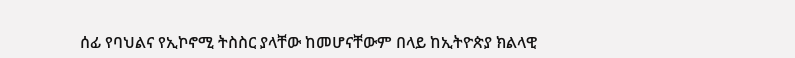ሰፊ የባህልና የኢኮኖሚ ትስስር ያላቸው ከመሆናቸውም በላይ ከኢትዮጵያ ክልላዊ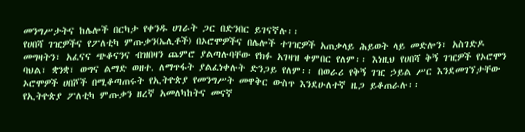መንግሥታትና ከሌሎች በርካታ የቀንዱ ሀገራት ጋር በድንበር ይገናኛሉ፡፡
የሀበሻ ገዢዎችና የፖለቲካ ምጡቃን(ኤሊቶች) በኦሮሞዎችና በሌሎች ተገዢዎች አጠቃላይ ሕይወት ላይ መድሎን፣ አስገድዶ መግዛትን፣ አፈናና ጭቆናንና ብዝበዛን ጨምሮ ያልጣሉባቸው የክፉ አገዛዝ ቀምበር የለም፡፡ እነዚህ የሀበሻ ቅኝ ገዢዎች የኦሮሞን ባህል፣ ቋንቋ፣ ወግና ልማድ ወዘተ. ለማጥፋት ያልፈነቀሉት ድንጋይ የለም፡፡ በወራሪ የቅኝ ገዢ ኃይል ሥር እንደመገኘታቸው ኦሮሞዎች ሀበሾች በሚቆጣጠሩት የኢትዮጵያ የመንግሥት መዋቅር ውስጥ እንደሁለተኛ ዜጋ ይቆጠራሉ፡፡
የኢትዮጵያ ፖለቲካ ምጡቃን ዘረኛ አመለካከትና መናኛ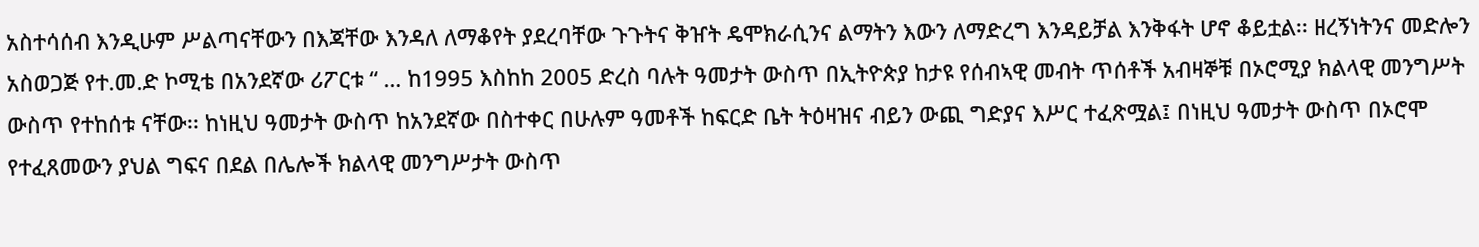አስተሳሰብ እንዲሁም ሥልጣናቸውን በእጃቸው እንዳለ ለማቆየት ያደረባቸው ጉጉትና ቅዠት ዴሞክራሲንና ልማትን እውን ለማድረግ እንዳይቻል እንቅፋት ሆኖ ቆይቷል፡፡ ዘረኝነትንና መድሎን አስወጋጅ የተ.መ.ድ ኮሚቴ በአንደኛው ሪፖርቱ “ … ከ1995 እስከከ 2005 ድረስ ባሉት ዓመታት ውስጥ በኢትዮጵያ ከታዩ የሰብኣዊ መብት ጥሰቶች አብዛኞቹ በኦሮሚያ ክልላዊ መንግሥት ውስጥ የተከሰቱ ናቸው፡፡ ከነዚህ ዓመታት ውስጥ ከአንደኛው በስተቀር በሁሉም ዓመቶች ከፍርድ ቤት ትዕዛዝና ብይን ውጪ ግድያና እሥር ተፈጽሟል፤ በነዚህ ዓመታት ውስጥ በኦሮሞ የተፈጸመውን ያህል ግፍና በደል በሌሎች ክልላዊ መንግሥታት ውስጥ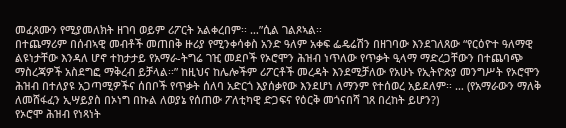መፈጸሙን የሚያመለክት ዘገባ ወይም ሪፖርት አልቀረበም፡፡ …”ሲል ገልጾኣል፡፡
በተጨማሪም በሰብኣዊ መብቶች መጠበቅ ዙሪያ የሚንቀሳቀስ አንድ ዓለም አቀፍ ፌዴሬሽን በዘገባው እንደገለጸው “የርዕዮተ ዓለማዊ ልዩነታቸው እንዳለ ሆኖ ተከታታይ የአማራ-ትግሬ ገዢ መደቦች የኦሮሞን ሕዝብ ነጥለው የጥቃት ዒላማ ማድረጋቸውን በተጨባጭ ማስረጃዎች አስደግፎ ማቅረብ ይቻላል፡፡” ከዚህና ከሌሎችም ሪፖርቶች መረዳት እንደሚቻለው የአሁኑ የኢትዮጵያ መንግሥት የኦሮሞን ሕዝብ በተለያዩ አጋጣሚዎችና ሰበቦች የጥቃት ሰለባ አድርጎ እያሰቃየው እንደሆነ ለማንም የተሰወረ አይደለም፡፡ … (የአማራውን ማለቅ ለመሸፋፈን ኢሣይያስ በኦነግ በኩል ለወያኔ የሰጠው ፖለቲካዊ ድጋፍና የዕርቅ መጎናበሻ ገጸ በረከት ይሆን?)
የኦሮሞ ሕዝብ የነጻነት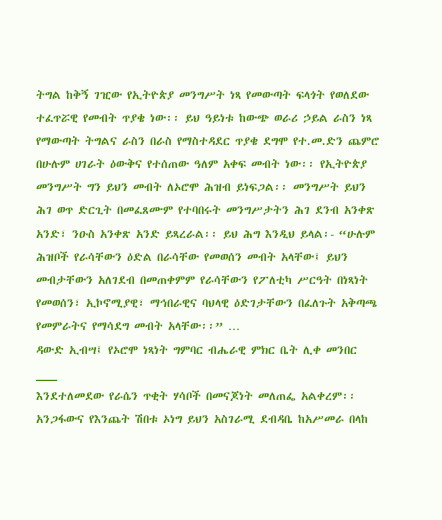ትግል ከቅኝ ገዢው የኢትዮጵያ መንግሥት ነጻ የመውጣት ፍላጎት የወለደው ተፈጥሯዊ የመብት ጥያቄ ነው፡፡ ይህ ዓይነቱ ከውጭ ወራሪ ኃይል ራስን ነጻ የማውጣት ትግልና ራስን በራስ የማስተዳደር ጥያቄ ደግሞ የተ.መ.ድን ጨምሮ በሁሉም ሀገራት ዕውቅና የተሰጠው ዓለም አቀፍ መብት ነው፡፡ የኢትዮጵያ መንግሥት ግን ይህን መብት ለኦሮሞ ሕዝብ ይነፍጋል፡፡ መንግሥት ይህን ሕገ ወጥ ድርጊት በመፈጸሙም የተባበሩት መንግሥታትን ሕገ ደንብ አንቀጽ አንድ፣ ንዑስ አንቀጽ አንድ ይጻረራል፡፡ ይህ ሕግ እንዲህ ይላል፡- “ሁሉም ሕዝቦች የራሳቸውን ዕድል በራሳቸው የመወሰን መብት አላቸው፤ ይህን መብታቸውን አለገደብ በመጠቀምም የራሳቸውን የፖለቲካ ሥርዓት በነጻነት የመወሰን፣ ኢኮኖሚያዊ፣ ማኅበራዊና ባህላዊ ዕድገታቸውን በፈለጉት አቅጣጫ የመምራትና የማሳደግ መብት አላቸው፡፡” …
ዳውድ ኢብሣ፤ የኦሮሞ ነጻነት ግምባር ብሔራዊ ምክር ቤት ሊቀ መንበር
___
እንደተለመደው የራሴን ጥቂት ሃሳቦች በመናጆነት መለጠፌ አልቀረም፡፡ አንጋፋውና የእንጨት ሽበቱ ኦነግ ይህን አስገራሚ ደብዳቤ ከአሥመራ በላከ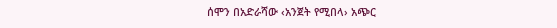ሰሞን በአድራሻው ‹አንጀት የሚበላ› አጭር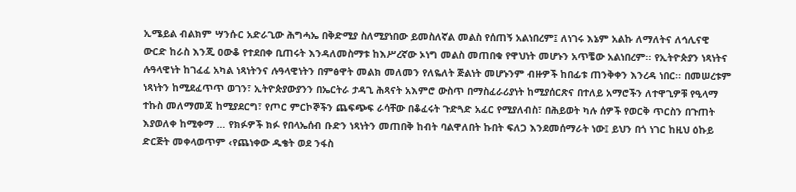ኢሜይል ብልክም ሣንሱር አድራጊው ሕግሓኤ በቅድሚያ ስለሚያነበው ይመስለኛል መልስ የሰጠኝ አልነበረም፤ ለነገሩ እኔም አልኩ ለማለትና ለኅሊናዊ ውርድ ከራስ እንጂ ዐውቆ የተደበቀ ቢጠሩት እንዳለመስማቱ ከእሥረኛው ኦነግ መልስ መጠበቁ የዋህነት መሆኑን አጥቼው አልነበረም፡፡ የኢትዮጵያን ነጻነትና ሉዓላዊነት ከገፈፈ አካል ነጻነትንና ሉዓላዊነትን በምፅዋት መልክ መለመን የለዬለት ጅልነት መሆኑንም ብዙዎች ከበፊቱ ጠንቅቀን እንረዳ ነበር፡፡ በመሠረቱም ነጻነትን ከሚደፈጥጥ ወገን፣ ኢትዮጵያውያንን በኤርትራ ታዳጊ ሕጻናት አእምሮ ውስጥ በማስፈራሪያነት ከሚያሰርጽና በተለይ አማሮችን ለተዋጊዎቹ የዒላማ ተኩስ መለማመጃ ከሚያደርግ፣ የጦር ምርኮኞችን ጨፍጭፍ ራሳቸው በቆፈሩት ጉድጓድ አፈር የሚያለብስ፣ በሕይወት ካሉ ሰዎች የወርቅ ጥርስን በጉጠት እያወለቀ ከሚቀማ … የክፉዎች ክፉ የበላኤሰብ ቡድን ነጻነትን መጠበቅ ከብት ባልዋለበት ኩበት ፍለጋ እንደመሰማራት ነው፤ ይህን በጎ ነገር ከዚህ ዕኩይ ድርጅት መቀላወጥም ‹የጨነቀው ዱቄት ወደ ንፋስ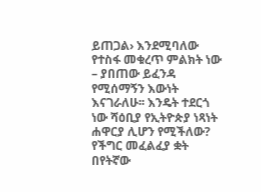ይጠጋል› እንደሚባለው የተስፋ መቁረጥ ምልክት ነው – ያበጠው ይፈንዳ የሚሰማኝን እውነት እናገራለሁ፡፡ እንዴት ተደርጎ ነው ሻዕቢያ የኢትዮጵያ ነጻነት ሐዋርያ ሊሆን የሚችለው? የችግር መፈልፈያ ቋት በየትኛው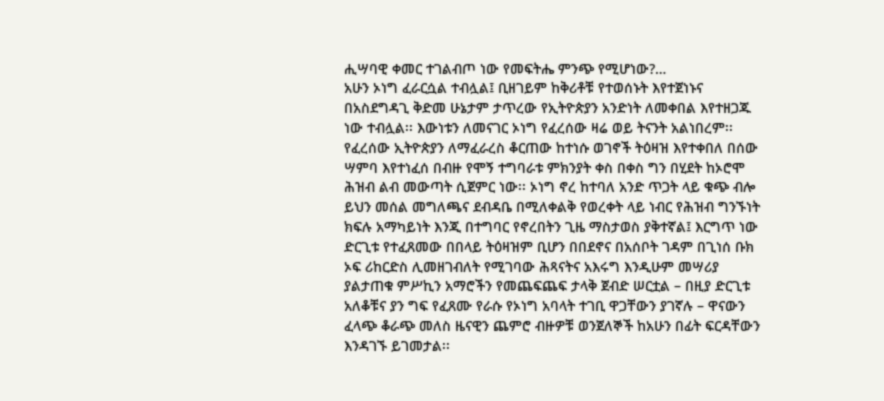ሒሣባዊ ቀመር ተገልብጦ ነው የመፍትሔ ምንጭ የሚሆነው?…
አሁን ኦነግ ፈራርሷል ተብሏል፤ ቢዘገይም ከቅሪቶቹ የተወሰኑት እየተጀነኑና በአስደግዳጊ ቅድመ ሁኔታም ታጥረው የኢትዮጵያን አንድነት ለመቀበል እየተዘጋጁ ነው ተብሏል፡፡ እውነቱን ለመናገር ኦነግ የፈረሰው ዛሬ ወይ ትናንት አልነበረም፡፡ የፈረሰው ኢትዮጵያን ለማፈራረስ ቆርጠው ከተነሱ ወገኖች ትዕዛዝ እየተቀበለ በሰው ሣምባ እየተነፈሰ በብዙ የሞኝ ተግባራቱ ምክንያት ቀስ በቀስ ግን በሂደት ከኦሮሞ ሕዝብ ልብ መውጣት ሲጀምር ነው፡፡ ኦነግ ኖረ ከተባለ አንድ ጥጋት ላይ ቁጭ ብሎ ይህን መሰል መግለጫና ደብዳቤ በሚለቀልቅ የወረቀት ላይ ነብር የሕዝብ ግንኙነት ክፍሉ አማካይነት እንጂ በተግባር የኖረበትን ጊዜ ማስታወስ ያቅተኛል፤ እርግጥ ነው ድርጊቱ የተፈጸመው በበላይ ትዕዛዝም ቢሆን በበደኖና በአሰቦት ገዳም በጊነሰ ቡክ ኦፍ ሪከርድስ ሊመዘገብለት የሚገባው ሕጻናትና አእሩግ እንዲሁም መሣሪያ ያልታጠቁ ምሥኪን አማሮችን የመጨፍጨፍ ታላቅ ጀብድ ሠርቷል – በዚያ ድርጊቱ አለቆቹና ያን ግፍ የፈጸሙ የራሱ የኦነግ አባላት ተገቢ ዋጋቸውን ያገኛሉ – ዋናውን ፈላጭ ቆራጭ መለስ ዜናዊን ጨምሮ ብዙዎቹ ወንጀለኞች ከአሁን በፊት ፍርዳቸውን እንዳገኙ ይገመታል፡፡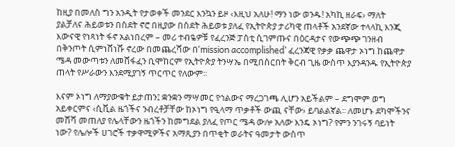ከዚያ በመለስ ግን አንዲት የታወቀች መንደር እንኳን ይዞ ‹እዚህ አለሁ! ማን ነው ወንዱ! አካኪ ዘራፍ› ማለት ያልቻለና ሕይወቱን በስደት ኖሮ በዚያው በስደት ሕይወቱ ያለፈ የኢትዮጵያ ታሪካዊ ጠላቶች አንደኛው ተላላኪ እንጂ እውናዊ የነጻነት ፋኖ አልነበረም – መሪ ተብዬዎቹ የፈረንጅ ፓስቲ ሲገምጡና በዕርዳታና የውጭጭ ገንዘብ በቅንጦት ሲምነሸነሹ ኖረው በመጨረሻው በ’mission accomplished’ ፈረንጃዊ የቃቃ ጨዋታ ኦነግ ከጨዋታ ሜዳ መውጣቱን ለመሸፋፈን ቢሞከርም የኢትዮጵያ ትንሣኤ በሚበሰርበት ቅርብ ጊዜ ውስጥ እያንዳንዱ የኢትዮጵያ ጠላት የሥራውን እንደሚያገኝ ጥርጥር የለውም፡፡

እናም ኦነግ ለማያውቁት ይታጠን፤ ቋንቋን ማሣመር የኅልውና ማረጋገጫ ሊሆን አይችልም – ደግሞም ወግ አይቀርምና ‹ሲቪል ዜጎችና ንብረቶቻቸው ከኦነግ የዒላማ ጥቃቶች ውጪ ናቸው› ይባልልኛል፡፡ ለመሆኑ ደካሞችንና መሸሻ መጠለያ የሌላቸውን ዜጎችን ከመግደል ያለፈ የጦር ሜዳ ውሎ አለው እንዴ ኦነግ? የምን ንገሩኝ ባይነት ነው? የሌሎች ሀገሮች ተቃዋሚዎችና አማጺያን በጥቂት ወራትና ዓመታት ውስጥ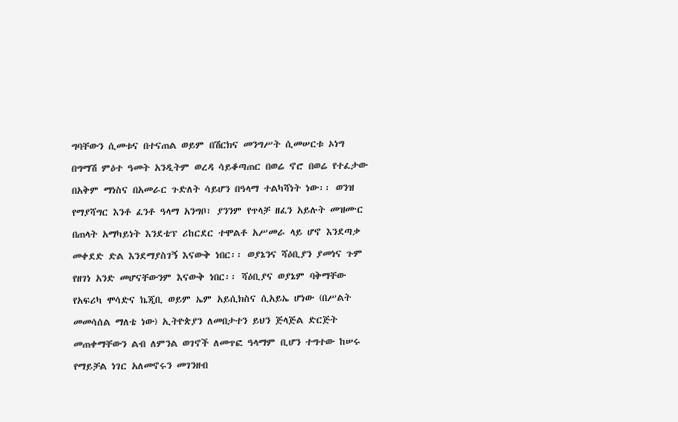ግባቸውን ሲመቱና በተናጠል ወይም በሽርክና መንግሥት ሲመሠርቱ ኦነግ በግማሽ ምዕተ ዓመት አንዲትም ወረዳ ሳይቆጣጠር በወሬ ኖሮ በወሬ የተፈታው በአቅም ማነስና በአመራር ጉድለት ሳይሆን በዓላማ ተልካሻነት ነው፡፡ ወንዝ የማያሻግር እንቶ ፈንቶ ዓላማ አንግቦ፣ ያንንም የጥላቻ ዘፈን አይሉት መዝሙር በጠላት አማካይነት እንደቴፕ ሪከርደር ተሞልቶ አሥመራ ላይ ሆኖ እንደጣቃ መቀደድ ድል እንደማያስገኝ እናውቅ ነበር፡፡ ወያኔንና ሻዕቢያን ያመነና ጉም የዘገነ አንድ መሆናቸውንም እናውቅ ነበር፡፡ ሻዕቢያና ወያኔም ባቅማቸው የአፍሪካ ሞሳድና ኬጂቢ ወይም ኤም አይሲክስና ሲአይኤ ሆነው (በሥልት መመሳሰል ማለቴ ነው) ኢትዮጵያን ለመበታተን ይህን ጅላጅል ድርጅት መጠቀማቸውን ልብ ለምንል ወገኖች ለመጥፎ ዓላማም ቢሆን ተግተው ከሠሩ የማይቻል ነገር አለመኖሩን መገንዘብ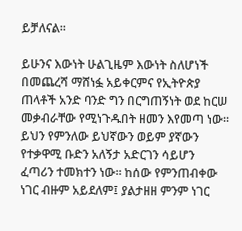ይቻለናል፡፡

ይሁንና እውነት ሁልጊዜም እውነት ስለሆነች በመጨረሻ ማሸነፏ አይቀርምና የኢትዮጵያ ጠላቶች አንድ ባንድ ግን በርግጠኝነት ወደ ከርሠ መቃብራቸው የሚነጉዱበት ዘመን እየመጣ ነው፡፡ ይህን የምንለው ይህኛውን ወይም ያኛውን የተቃዋሚ ቡድን አለኝታ አድርገን ሳይሆን ፈጣሪን ተመክተን ነው፡፡ ከሰው የምንጠብቀው ነገር ብዙም አይደለም፤ ያልታዘዘ ምንም ነገር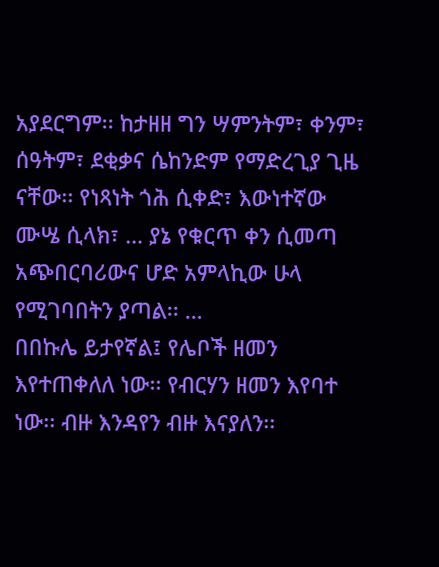አያደርግም፡፡ ከታዘዘ ግን ሣምንትም፣ ቀንም፣ ሰዓትም፣ ደቂቃና ሴከንድም የማድረጊያ ጊዜ ናቸው፡፡ የነጻነት ጎሕ ሲቀድ፣ እውነተኛው ሙሤ ሲላክ፣ … ያኔ የቁርጥ ቀን ሲመጣ አጭበርባሪውና ሆድ አምላኪው ሁላ የሚገባበትን ያጣል፡፡ …
በበኩሌ ይታየኛል፤ የሌቦች ዘመን እየተጠቀለለ ነው፡፡ የብርሃን ዘመን እየባተ ነው፡፡ ብዙ እንዳየን ብዙ እናያለን፡፡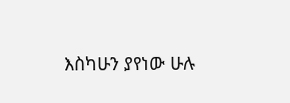እስካሁን ያየነው ሁሉ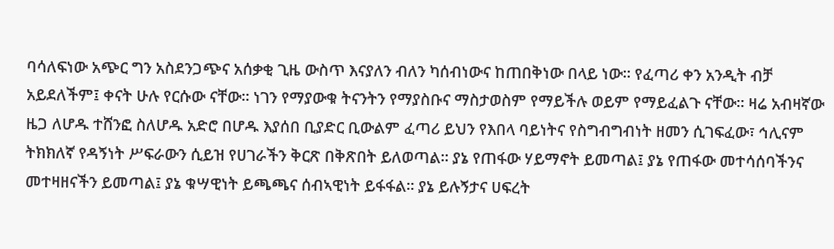ባሳለፍነው አጭር ግን አስደንጋጭና አሰቃቂ ጊዜ ውስጥ እናያለን ብለን ካሰብነውና ከጠበቅነው በላይ ነው፡፡ የፈጣሪ ቀን አንዲት ብቻ አይደለችም፤ ቀናት ሁሉ የርሱው ናቸው፡፡ ነገን የማያውቁ ትናንትን የማያስቡና ማስታወስም የማይችሉ ወይም የማይፈልጉ ናቸው፡፡ ዛሬ አብዛኛው ዜጋ ለሆዱ ተሸንፎ ስለሆዱ አድሮ በሆዱ እያሰበ ቢያድር ቢውልም ፈጣሪ ይህን የእበላ ባይነትና የስግብግብነት ዘመን ሲገፍፈው፣ ኅሊናም ትክክለኛ የዳኝነት ሥፍራውን ሲይዝ የሀገራችን ቅርጽ በቅጽበት ይለወጣል፡፡ ያኔ የጠፋው ሃይማኖት ይመጣል፤ ያኔ የጠፋው መተሳሰባችንና መተዛዘናችን ይመጣል፤ ያኔ ቁሣዊነት ይጫጫና ሰብኣዊነት ይፋፋል፡፡ ያኔ ይሉኝታና ሀፍረት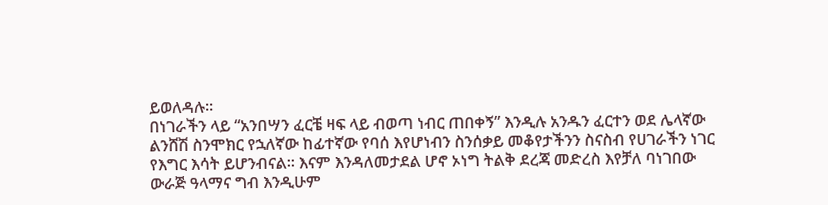ይወለዳሉ፡፡
በነገራችን ላይ “አንበሣን ፈርቼ ዛፍ ላይ ብወጣ ነብር ጠበቀኝ” እንዲሉ አንዱን ፈርተን ወደ ሌላኛው ልንሸሽ ስንሞክር የኋለኛው ከፊተኛው የባሰ እየሆነብን ስንሰቃይ መቆየታችንን ስናስብ የሀገራችን ነገር የእግር እሳት ይሆንብናል፡፡ እናም እንዳለመታደል ሆኖ ኦነግ ትልቅ ደረጃ መድረስ እየቻለ ባነገበው ውራጅ ዓላማና ግብ እንዲሁም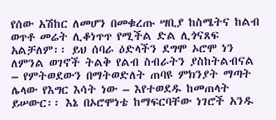የሰው አሽከር ለመሆን በመቁረጡ ሣቢያ ከስሜትና ከልብ ወጥቶ መሬት ሊቆነጥጥ የሚችል ድል ሊጎናጸፍ አልቻለም፡፡ ይህ ሰባራ ዕድላችን ደግሞ ኦሮሞ ነን ለምንል ወገኖች ትልቅ የልብ ስብራትን ያስከትልብናል – የምትወደውን በማትወድለት ጠባዩ ምክንያት ማጣት ሌላው የእግር እሳት ነው – እየተወደዱ ከመጠላት ይሠውር፡፡ እኔ በኦሮሞነቴ ከማፍርባቸው ነገሮች አንዱ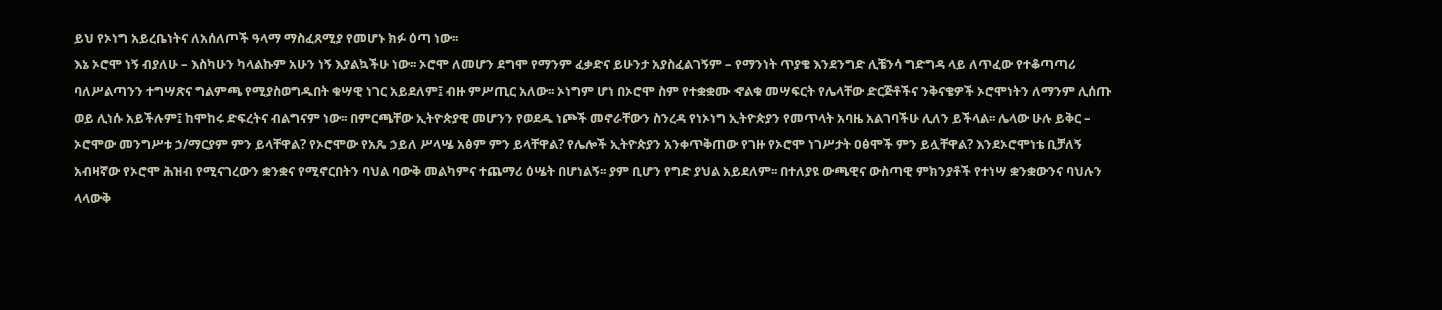ይህ የኦነግ አይረቤነትና ለአሰለጦች ዓላማ ማስፈጸሚያ የመሆኑ ክፉ ዕጣ ነው፡፡
እኔ ኦሮሞ ነኝ ብያለሁ – እስካሁን ካላልኩም አሁን ነኝ እያልኳችሁ ነው፡፡ ኦሮሞ ለመሆን ደግሞ የማንም ፈቃድና ይሁንታ አያስፈልገኝም – የማንነት ጥያቄ እንደንግድ ሊቼንሳ ግድግዳ ላይ ለጥፈው የተቆጣጣሪ ባለሥልጣንን ተግሣጽና ግልምጫ የሚያስወግዱበት ቁሣዊ ነገር አይደለም፤ ብዙ ምሥጢር አለው፡፡ ኦነግም ሆነ በኦሮሞ ስም የተቋቋሙ ኆልቁ መሣፍርት የሌላቸው ድርጅቶችና ንቅናቄዎች ኦሮሞነትን ለማንም ሊሰጡ ወይ ሊነሱ አይችሉም፤ ከሞከሩ ድፍረትና ብልግናም ነው፡፡ በምርጫቸው ኢትዮጵያዊ መሆንን የወደዱ ነጮች መኖራቸውን ስንረዳ የነኦነግ ኢትዮጵያን የመጥላት አባዜ አልገባችሁ ሊለን ይችላል፡፡ ሌላው ሁሉ ይቅር – ኦሮሞው መንግሥቱ ኃ/ማርያም ምን ይላቸዋል? የኦሮሞው የአጼ ኃይለ ሥላሤ አፅም ምን ይላቸዋል? የሌሎች ኢትዮጵያን አንቀጥቅጠው የገዙ የኦሮሞ ነገሥታት ዐፅሞች ምን ይሏቸዋል? እንደኦሮሞነቴ ቢቻለኝ አብዛኛው የኦሮሞ ሕዝብ የሚናገረውን ቋንቋና የሚኖርበትን ባህል ባውቅ መልካምና ተጨማሪ ዕሤት በሆነልኝ፡፡ ያም ቢሆን የግድ ያህል አይደለም፡፡ በተለያዩ ውጫዊና ውስጣዊ ምክንያቶች የተነሣ ቋንቋውንና ባህሉን ላላውቅ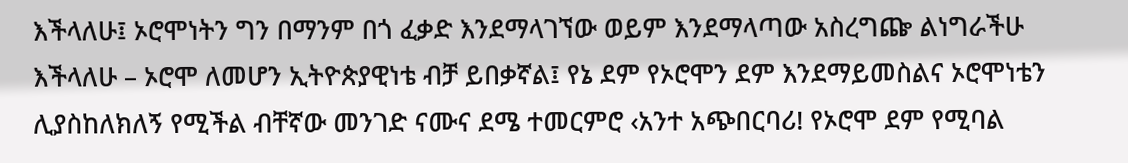እችላለሁ፤ ኦሮሞነትን ግን በማንም በጎ ፈቃድ እንደማላገኘው ወይም እንደማላጣው አስረግጬ ልነግራችሁ እችላለሁ – ኦሮሞ ለመሆን ኢትዮጵያዊነቴ ብቻ ይበቃኛል፤ የኔ ደም የኦሮሞን ደም እንደማይመስልና ኦሮሞነቴን ሊያስከለክለኝ የሚችል ብቸኛው መንገድ ናሙና ደሜ ተመርምሮ ‹አንተ አጭበርባሪ! የኦሮሞ ደም የሚባል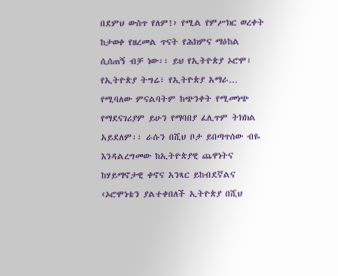በደምህ ውስጥ የለም!› የሚል የምሥክር ወረቀት ከታወቀ የዘረመል ጥናት የሕክምና ማዕከል ሲሰጠኝ ብቻ ነው፡፡ ይህ የኢትዮጵያ ኦሮሞ፣ የኢትዮጵያ ትግሬ፣ የኢትዮጵያ አማራ… የሚባለው ምናልባትም ከጭንቀት የሚመነጭ የማደናገሪያም ይሁን የማባበያ ፈሊጥም ትክክል አይደለም፡፡ ራሱን በሺህ ቦታ ይበጣጥሰው ብዬ እንዳልረግመው ከኢትዮጵያዊ ጨዋነትና ከሃይማኖታዊ ቀኖና አንጻር ይከብደኛልና ‹ኦሮሞነቴን ያልተቀበለች ኢትዮጵያ በሺህ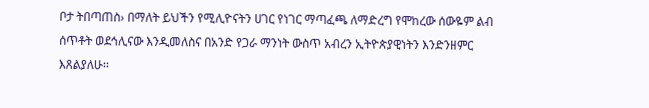ቦታ ትበጣጠስ› በማለት ይህችን የሚሊዮናትን ሀገር የነገር ማጣፈጫ ለማድረግ የሞከረው ሰውዬም ልብ ሰጥቶት ወደኅሊናው እንዲመለስና በአንድ የጋራ ማንነት ውስጥ አብረን ኢትዮጵያዊነትን እንድንዘምር እጸልያለሁ፡፡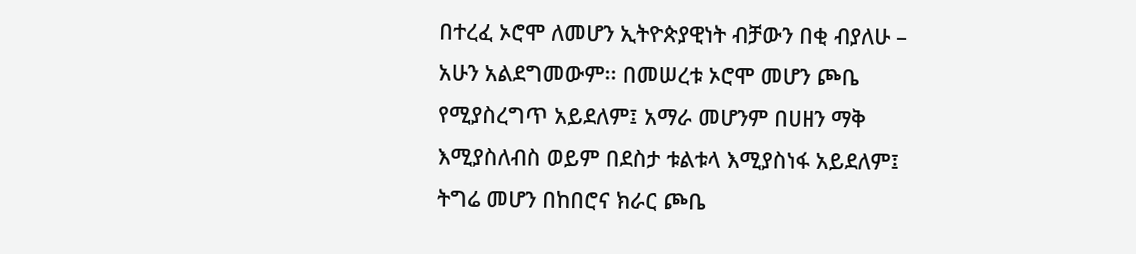በተረፈ ኦሮሞ ለመሆን ኢትዮጵያዊነት ብቻውን በቂ ብያለሁ – አሁን አልደግመውም፡፡ በመሠረቱ ኦሮሞ መሆን ጮቤ የሚያስረግጥ አይደለም፤ አማራ መሆንም በሀዘን ማቅ እሚያስለብስ ወይም በደስታ ቱልቱላ እሚያስነፋ አይደለም፤ ትግሬ መሆን በከበሮና ክራር ጮቤ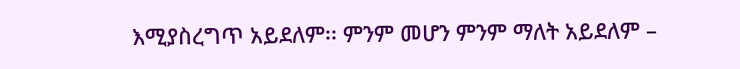እሚያስረግጥ አይደለም፡፡ ምንም መሆን ምንም ማለት አይደለም –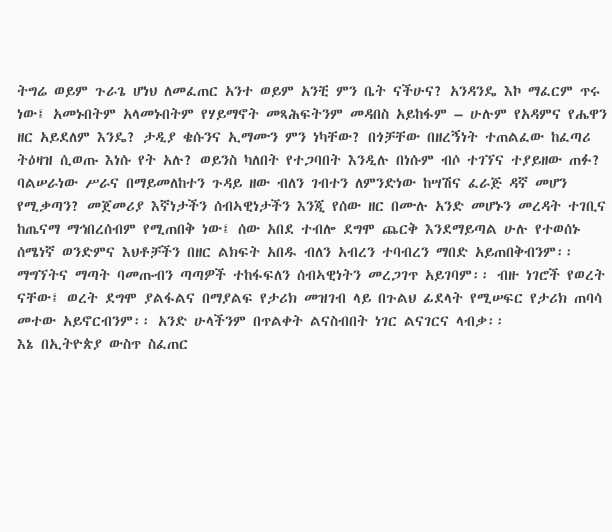ትግሬ ወይም ጉራጌ ሆነህ ለመፈጠር አንተ ወይም አንቺ ምን ቤት ናችሁና? አንዳንዴ እኮ ማፈርም ጥሩ ነው፤ አመኑበትም አላመኑበትም የሃይማኖት መጻሕፍትንም መዳበስ አይከፋም – ሁሉም የአዳምና የሔዋን ዘር አይደለም እንዴ? ታዲያ ቄሱንና ኢማሙን ምን ነካቸው? በጎቻቸው በዘረኝነት ተጠልፈው ከፈጣሪ ትዕዛዝ ሲወጡ እነሱ የት አሉ? ወይንስ ካለበት የተጋባበት እንዲሉ በነሱም ብሶ ተገኘና ተያይዘው ጠፉ? ባልሠራነው ሥራና በማይመለከተን ጉዳይ ዘው ብለን ገብተን ለምንድነው ከሣሽና ፈራጅ ዳኛ መሆን የሚቃጣን? መጀመሪያ እኛነታችን ሰብኣዊነታችን እንጂ የሰው ዘር በሙሉ አንድ መሆኑን መረዳት ተገቢና ከጤናማ ማኅበረሰብም የሚጠበቅ ነው፤ ሰው አበደ ተብሎ ደግሞ ጨርቅ እንደማይጣል ሁሉ የተወሰኑ ሰሜነኛ ወንድምና እህቶቻችን በዘር ልክፍት አበዱ ብለን አብረን ተባብረን ማበድ አይጠበቅብንም፡፡ ማግኘትና ማጣት ባመጡብን ጣጣዎች ተከፋፍለን ሰብኣዊነትን መረጋገጥ አይገባም፡፡ ብዙ ነገሮች የወረት ናቸው፤ ወረት ደግሞ ያልፋልና በማያልፍ የታሪክ መዝገብ ላይ በጉልህ ፊደላት የሚሠፍር የታሪክ ጠባሳ መተው አይኖርብንም፡፡ አንድ ሁላችንም በጥልቀት ልናስብበት ነገር ልናገርና ላብቃ፡፡
እኔ በኢትዮጵያ ውስጥ ስፈጠር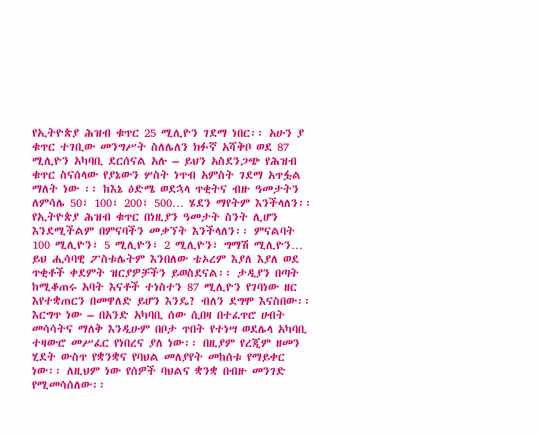የኢትዮጵያ ሕዝብ ቁጥር 25 ሚሊዮን ገደማ ነበር፡፡ አሁን ያ ቁጥር ተገቢው መንግሥት ስለሌለን ክፉኛ አሻቅቦ ወደ 87 ሚሊዮን አካባቢ ደርሰናል አሉ – ይህን አስደንጋጭ የሕዝብ ቁጥር ስናሰላው የያኔውን ሦስት ነጥብ አምስት ገደማ አጥፏል ማለት ነው ፡፡ ከእኔ ዕድሜ ወደኋላ ጥቂትና ብዙ ዓመታትን ለምሳሌ 50፣ 100፣ 200፣ 500… ሄደን ማየትም እንችላለን፡፡ የኢትዮጵያ ሕዝብ ቁጥር በነዚያን ዓመታት ስንት ሊሆን እንደሚችልም በምናባችን መቃኘት እንችላለን፡፡ ምናልባት 100 ሚሊዮን፣ 5 ሚሊዮን፣ 2 ሚሊዮን፣ ግማሽ ሚሊዮን… ይህ ሒሳባዊ ፖስቱሌትም እንበለው ቴኦረም እያለ እያለ ወደ ጥቂቶች ቀደምት ዝርያዎቻችን ይወስደናል፡፡ ታዲያን በጣት ከሚቆጠሩ አባት እናቶች ተነስተን 87 ሚሊዮን የገባነው ዘር እየተቋጠርን በመዋለድ ይሆን እንዴ? ብለን ደግሞ እናስበው፡፡ እርግጥ ነው – በአንድ አካባቢ ሰው ሲበዛ በተፈጥሮ ሀብት መሳሳትና ማለቅ እንዲሁም በቦታ ጥበት የተነሣ ወደሌላ አካባቢ ተዛውሮ መሥፈር የነበረና ያለ ነው፡፡ በዚያም የረጂም ዘመን ሂደት ውስጥ የቋንቋና የባህል መለያየት መከሰቱ የማይቀር ነው፡፡ ለዚህም ነው የሰዎች ባህልና ቋንቋ በብዙ መንገድ የሚመሳሰለው፡፡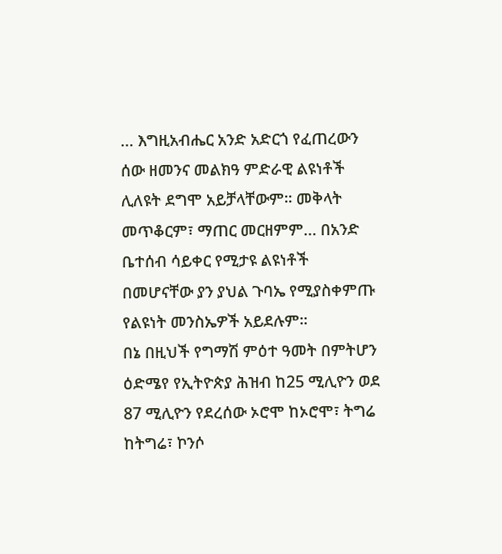… እግዚአብሔር አንድ አድርጎ የፈጠረውን ሰው ዘመንና መልክዓ ምድራዊ ልዩነቶች ሊለዩት ደግሞ አይቻላቸውም፡፡ መቅላት መጥቆርም፣ ማጠር መርዘምም… በአንድ ቤተሰብ ሳይቀር የሚታዩ ልዩነቶች በመሆናቸው ያን ያህል ጉባኤ የሚያስቀምጡ የልዩነት መንስኤዎች አይደሉም፡፡
በኔ በዚህች የግማሽ ምዕተ ዓመት በምትሆን ዕድሜየ የኢትዮጵያ ሕዝብ ከ25 ሚሊዮን ወደ 87 ሚሊዮን የደረሰው ኦሮሞ ከኦሮሞ፣ ትግሬ ከትግሬ፣ ኮንሶ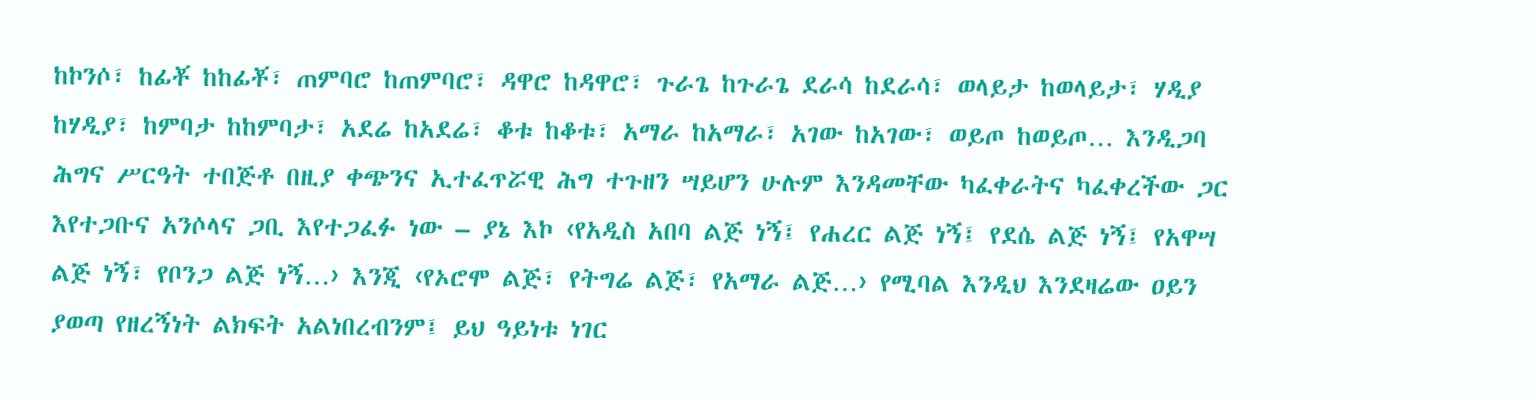ከኮንሶ፣ ከፊቾ ከከፊቾ፣ ጠምባሮ ከጠምባሮ፣ ዳዋሮ ከዳዋሮ፣ ጉራጌ ከጉራጌ ደራሳ ከደራሳ፣ ወላይታ ከወላይታ፣ ሃዲያ ከሃዲያ፣ ከምባታ ከከምባታ፣ አደሬ ከአደሬ፣ ቆቱ ከቆቱ፣ አማራ ከአማራ፣ አገው ከአገው፣ ወይጦ ከወይጦ… እንዲጋባ ሕግና ሥርዓት ተበጅቶ በዚያ ቀጭንና ኢተፈጥሯዊ ሕግ ተጉዘን ሣይሆን ሁሉም እንዳመቸው ካፈቀራትና ካፈቀረችው ጋር እየተጋቡና አንሶላና ጋቢ እየተጋፈፉ ነው – ያኔ እኮ ‹የአዲስ አበባ ልጅ ነኝ፤ የሐረር ልጅ ነኝ፤ የደሴ ልጅ ነኝ፤ የአዋሣ ልጅ ነኝ፣ የቦንጋ ልጅ ነኝ…› እንጂ ‹የኦሮሞ ልጅ፣ የትግሬ ልጅ፣ የአማራ ልጅ…› የሚባል እንዲህ እንደዛሬው ዐይን ያወጣ የዘረኝነት ልክፍት አልነበረብንም፤ ይህ ዓይነቱ ነገር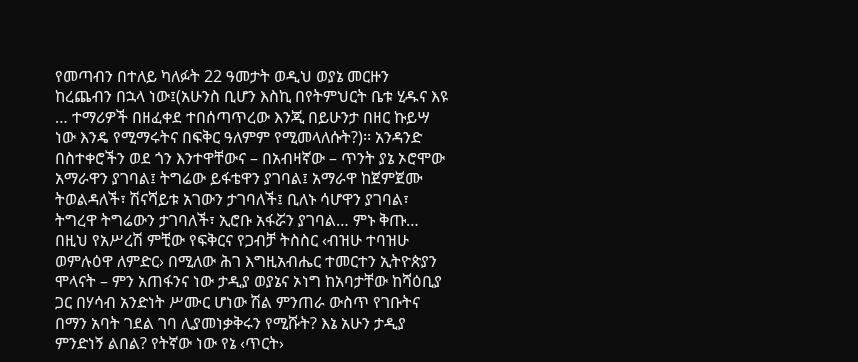የመጣብን በተለይ ካለፉት 22 ዓመታት ወዲህ ወያኔ መርዙን ከረጨብን በኋላ ነው፤(አሁንስ ቢሆን እስኪ በየትምህርት ቤቱ ሂዱና እዩ … ተማሪዎች በዘፈቀደ ተበሰጣጥረው እንጂ በይሁንታ በዘር ኩይሣ ነው እንዴ የሚማሩትና በፍቅር ዓለምም የሚመላለሱት?)፡፡ አንዳንድ በስተቀሮችን ወደ ጎን እንተዋቸውና – በአብዛኛው – ጥንት ያኔ ኦሮሞው አማራዋን ያገባል፤ ትግሬው ይፋቴዋን ያገባል፤ አማራዋ ከጀምጀሙ ትወልዳለች፣ ሽናሻይቱ አገውን ታገባለች፤ ቢለኑ ሳሆዋን ያገባል፣ ትግረዋ ትግሬውን ታገባለች፣ ኢሮቡ አፋሯን ያገባል… ምኑ ቅጡ… በዚህ የአሥረሽ ምቺው የፍቅርና የጋብቻ ትስስር ‹ብዝሁ ተባዝሁ ወምሉዕዋ ለምድር› በሚለው ሕገ እግዚአብሔር ተመርተን ኢትዮጵያን ሞላናት – ምን አጠፋንና ነው ታዲያ ወያኔና ኦነግ ከአባታቸው ከሻዕቢያ ጋር በሃሳብ አንድነት ሥሙር ሆነው ሽል ምንጠራ ውስጥ የገቡትና በማን አባት ገደል ገባ ሊያመነቃቅሩን የሚሹት? እኔ አሁን ታዲያ ምንድነኝ ልበል? የትኛው ነው የኔ ‹ጥርት›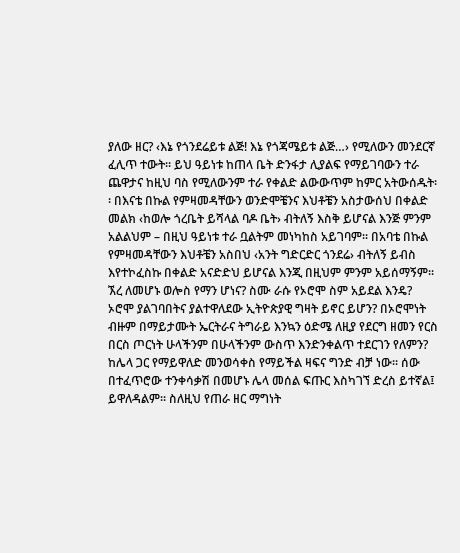ያለው ዘር? ‹እኔ የጎንደሬይቱ ልጅ! እኔ የጎጃሜይቱ ልጅ…› የሚለውን መንደርኛ ፈሊጥ ተውት፡፡ ይህ ዓይነቱ ከጠላ ቤት ድንፋታ ሊያልፍ የማይገባውን ተራ ጨዋታና ከዚህ ባስ የሚለውንም ተራ የቀልድ ልውውጥም ከምር አትውሰዱት፡፡ በእናቴ በኩል የምዛመዳቸውን ወንድሞቼንና እህቶቼን አስታውሰህ በቀልድ መልክ ‹ከወሎ ጎረቤት ይሻላል ባዶ ቤት› ብትለኝ እስቅ ይሆናል እንጅ ምንም አልልህም – በዚህ ዓይነቱ ተራ ቧልትም መነካከስ አይገባም፡፡ በአባቴ በኩል የምዛመዳቸውን እህቶቼን አስበህ ‹አንት ግድርድር ጎንደሬ› ብትለኝ ይብስ እየተኮፈስኩ በቀልድ አናድድህ ይሆናል እንጂ በዚህም ምንም አይሰማኝም፡፡ ኧረ ለመሆኑ ወሎስ የማን ሆነና? ስሙ ራሱ የኦሮሞ ስም አይደል እንዴ? ኦሮሞ ያልገባበትና ያልተዋለደው ኢትዮጵያዊ ግዛት ይኖር ይሆን? በኦሮሞነት ብዙም በማይታሙት ኤርትራና ትግራይ እንኳን ዕድሜ ለዚያ የደርግ ዘመን የርስ በርስ ጦርነት ሁላችንም በሁላችንም ውስጥ እንድንቀልጥ ተደርገን የለምን? ከሌላ ጋር የማይዋለድ መንወሳቀስ የማይችል ዛፍና ግንድ ብቻ ነው፡፡ ሰው በተፈጥሮው ተንቀሳቃሽ በመሆኑ ሌላ መሰል ፍጡር እስካገኘ ድረስ ይተኛል፤ ይዋለዳልም፡፡ ስለዚህ የጠራ ዘር ማግነት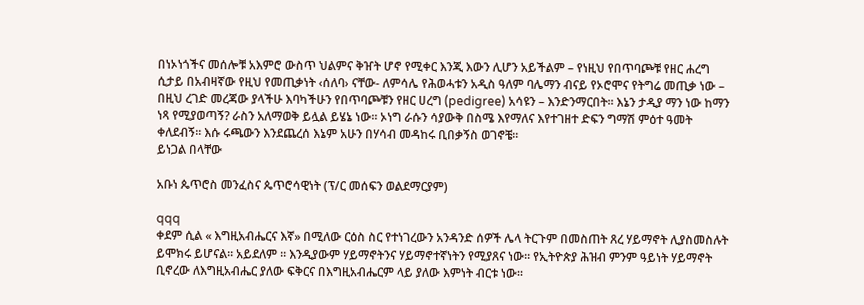በነኦነጎችና መሰሎቹ አእምሮ ውስጥ ህልምና ቅዠት ሆኖ የሚቀር እንጂ እውን ሊሆን አይችልም – የነዚህ የበጥባጮቹ የዘር ሐረግ ሲታይ በአብዛኛው የዚህ የመጢቃነት ‹ሰለባ› ናቸው- ለምሳሌ የሕወሓቱን አዲስ ዓለም ባሌማን ብናይ የኦሮሞና የትግሬ መጢቃ ነው – በዚህ ረገድ መረጃው ያላችሁ እባካችሁን የበጥባጮቹን የዘር ሀረግ (pedigree) አሳዩን – እንድንማርበት፡፡ እኔን ታዲያ ማን ነው ከማን ነጻ የሚያወጣኝ? ራስን አለማወቅ ይሏል ይሄኔ ነው፡፡ ኦነግ ራሱን ሳያውቅ በስሜ እየማለና እየተገዘተ ድፍን ግማሽ ምዕተ ዓመት ቀለደብኝ፡፡ እሱ ሩጫውን እንደጨረሰ እኔም አሁን በሃሳብ መዳከሩ ቢበቃኝስ ወገኖቼ፡፡
ይነጋል በላቸው

አቡነ ጴጥሮስ መንፈስና ጴጥሮሳዊነት (ፕ/ር መሰፍን ወልደማርያም)

qqq
ቀደም ሲል « እግዚአብሔርና እኛ» በሚለው ርዕስ ስር የተነገረውን አንዳንድ ሰዎች ሌላ ትርጉም በመስጠት ጸረ ሃይማኖት ሊያስመስሉት ይሞክሩ ይሆናል። አይደለም ። እንዲያውም ሃይማኖትንና ሃይማኖተኛነትን የሚያጸና ነው። የኢትዮጵያ ሕዝብ ምንም ዓይነት ሃይማኖት ቢኖረው ለእግዚአብሔር ያለው ፍቅርና በእግዚአብሔርም ላይ ያለው እምነት ብርቱ ነው።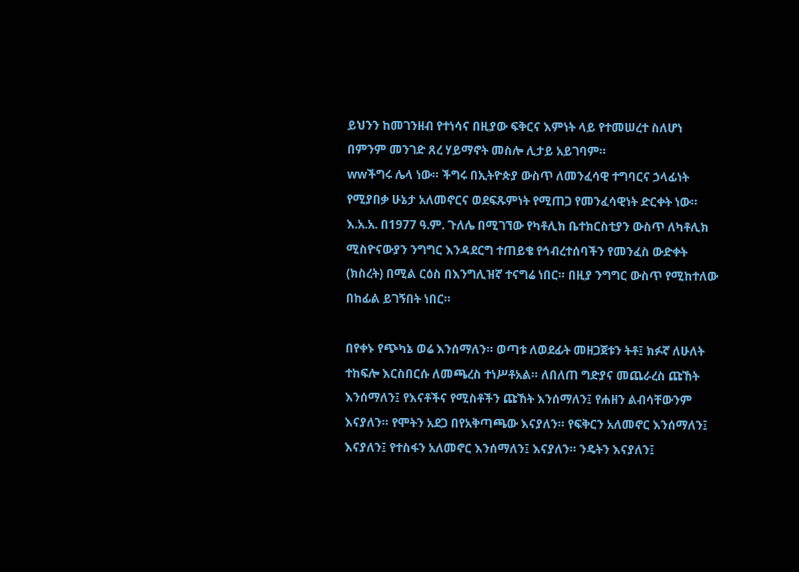ይህንን ከመገንዘብ የተነሳና በዚያው ፍቅርና እምነት ላይ የተመሠረተ ስለሆነ በምንም መንገድ ጸረ ሃይማኖት መስሎ ሊታይ አይገባም።
wwችግሩ ሌላ ነው። ችግሩ በኢትዮጵያ ውስጥ ለመንፈሳዊ ተግባርና ኃላፊነት የሚያበቃ ሁኔታ አለመኖርና ወደፍጹምነት የሚጠጋ የመንፈሳዊነት ድርቀት ነው። እ.አ.አ. በ1977 ዓ.ም. ጉለሌ በሚገኘው የካቶሊክ ቤተክርስቲያን ውስጥ ለካቶሊክ ሚስዮናውያን ንግግር እንዳደርግ ተጠይቄ የኅብረተሰባችን የመንፈስ ውድቀት (ክስረት) በሚል ርዕስ በእንግሊዝኛ ተናግሬ ነበር። በዚያ ንግግር ውስጥ የሚከተለው በከፊል ይገኝበት ነበር።

በየቀኑ የጭካኔ ወሬ እንሰማለን። ወጣቱ ለወደፊት መዘጋጀቱን ትቶ፤ ክፉኛ ለሁለት ተከፍሎ እርስበርሱ ለመጫረስ ተነሥቶአል። ለበለጠ ግድያና መጨራረስ ጩኸት እንሰማለን፤ የእናቶችና የሚስቶችን ጩኸት እንሰማለን፤ የሐዘን ልብሳቸውንም እናያለን። የሞትን አደጋ በየአቅጣጫው እናያለን። የፍቅርን አለመኖር እንሰማለን፤ እናያለን፤ የተስፋን አለመኖር እንሰማለን፤ እናያለን። ንዴትን እናያለን፤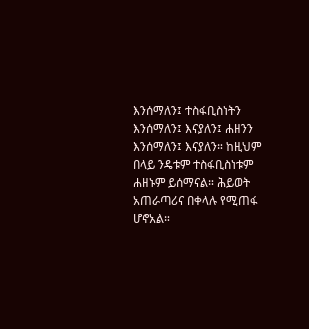እንሰማለን፤ ተስፋቢስነትን እንሰማለን፤ እናያለን፤ ሐዘንን እንሰማለን፤ እናያለን። ከዚህም በላይ ንዴቱም ተስፋቢስነቱም ሐዘኑም ይሰማናል። ሕይወት አጠራጣሪና በቀላሉ የሚጠፋ ሆኖአል።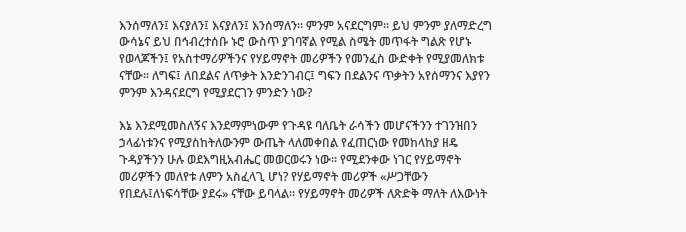እንሰማለን፤ እናያለን፤ እናያለን፤ እንሰማለን። ምንም አናደርግም። ይህ ምንም ያለማድረግ ውሳኔና ይህ በኅብረተሰቡ ኑሮ ውስጥ ያገባኛል የሚል ስሜት መጥፋት ግልጽ የሆኑ የወላጆችን፤ የአስተማሪዎችንና የሃይማኖት መሪዎችን የመንፈስ ውድቀት የሚያመለክቱ ናቸው። ለግፍ፤ ለበደልና ለጥቃት እንድንገብር፤ ግፍን በደልንና ጥቃትን አየሰማንና እያየን ምንም እንዳናደርግ የሚያደርገን ምንድን ነው?

እኔ እንደሚመስለኝና እንደማምነውም የጉዳዩ ባለቤት ራሳችን መሆናችንን ተገንዝበን ኃላፊነቱንና የሚያስከትለውንም ውጤት ላለመቀበል የፈጠርነው የመከላከያ ዘዴ ጉዳያችንን ሁሉ ወደእግዚአብሔር መወርወሩን ነው። የሚደንቀው ነገር የሃይማኖት መሪዎችን መለየቱ ለምን አስፈላጊ ሆነ? የሃይማኖት መሪዎች «ሥጋቸውን የበደሉ፤ለነፍሳቸው ያደሩ» ናቸው ይባላል። የሃይማኖት መሪዎች ለጽድቅ ማለት ለእውነት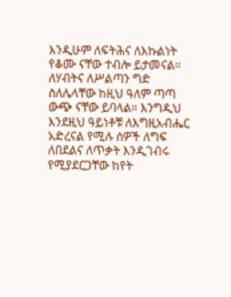እንዲሁም ለፍትሕና ለእኩልነት የቆሙ ናቸው ተብሎ ይታመናል። ለሃብትና ለሥልጣን ግድ ስለሌላቸው ከዚህ ዓለም ጣጣ ውጭ ናቸው ይባላል። እንግዲህ እንደዚህ ዓይነቶቹ ለእግዚአብሔር አድረናል የሚሉ ሰዎች ለግፍ ለበደልና ለጥቃት እንዲገብሩ የሚያደርጋቸው ከየት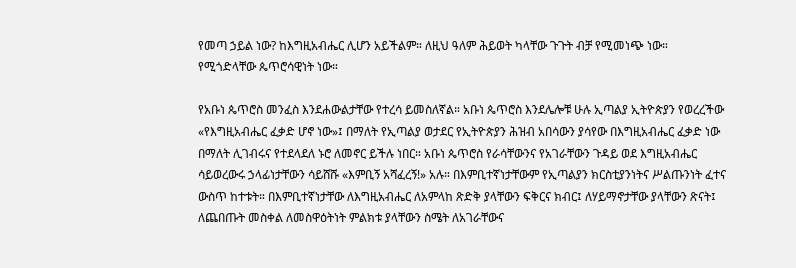የመጣ ኃይል ነው? ከእግዚአብሔር ሊሆን አይችልም። ለዚህ ዓለም ሕይወት ካላቸው ጉጉት ብቻ የሚመነጭ ነው። የሚጎድላቸው ጴጥሮሳዊነት ነው።

የአቡነ ጴጥሮስ መንፈስ እንደሐውልታቸው የተረሳ ይመስለኛል። አቡነ ጴጥሮስ እንደሌሎቹ ሁሉ ኢጣልያ ኢትዮጵያን የወረረችው «የእግዚአብሔር ፈቃድ ሆኖ ነው»፤ በማለት የኢጣልያ ወታደር የኢትዮጵያን ሕዝብ አበሳውን ያሳየው በእግዚአብሔር ፈቃድ ነው በማለት ሊገብሩና የተደላደለ ኑሮ ለመኖር ይችሉ ነበር። አቡነ ጴጥሮስ የራሳቸውንና የአገራቸውን ጉዳይ ወደ እግዚአብሔር ሳይወረውሩ ኃላፊነታቸውን ሳይሸሹ «እምቢኝ አሻፈረኝ!» አሉ። በእምቢተኛነታቸውም የኢጣልያን ክርስቲያንነትና ሥልጡንነት ፈተና ውስጥ ከተቱት። በእምቢተኛነታቸው ለእግዚአብሔር ለአምላከ ጽድቅ ያላቸውን ፍቅርና ክብር፤ ለሃይማኖታቸው ያላቸውን ጽናት፤ ለጨበጡት መስቀል ለመስዋዕትነት ምልክቱ ያላቸውን ስሜት ለአገራቸውና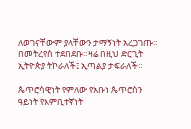ለወገናቸውም ያላቸውን ታማኝነት አረጋገጡ። በመትረየስ ተደበደቡ።ዛሬ በዚህ ድርጊት ኢትዮጵያ ትኮራለች፤ ኢጣልያ ታፍራለች።

ጴጥሮሳዊነት የምለው የአቡነ ጴጥሮስን ዓይነት የእምቢተኛነት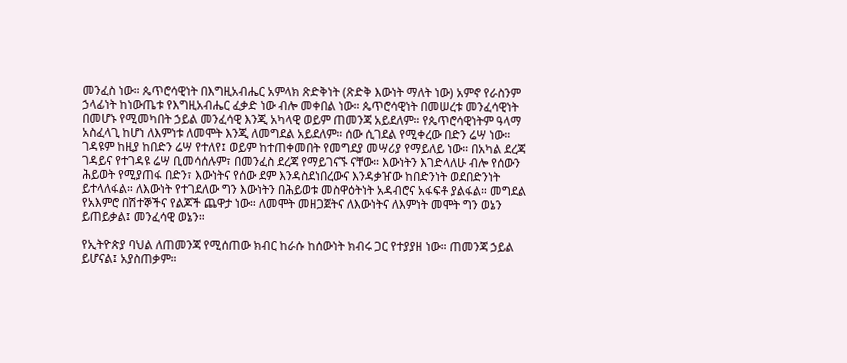መንፈስ ነው። ጴጥሮሳዊነት በእግዚአብሔር አምላክ ጽድቅነት (ጽድቅ እውነት ማለት ነው) አምኖ የራስንም ኃላፊነት ከነውጤቱ የእግዚአብሔር ፈቃድ ነው ብሎ መቀበል ነው። ጴጥሮሳዊነት በመሠረቱ መንፈሳዊነት በመሆኑ የሚመካበት ኃይል መንፈሳዊ እንጂ አካላዊ ወይም ጠመንጃ አይደለም። የጴጥሮሳዊነትም ዓላማ አስፈላጊ ከሆነ ለእምነቱ ለመሞት እንጂ ለመግደል አይደለም። ሰው ሲገደል የሚቀረው በድን ሬሣ ነው። ገዳዩም ከዚያ ከበድን ሬሣ የተለየ፤ ወይም ከተጠቀመበት የመግደያ መሣሪያ የማይለይ ነው። በአካል ደረጃ ገዳይና የተገዳዩ ሬሣ ቢመሳሰሉም፣ በመንፈስ ደረጃ የማይገናኙ ናቸው። እውነትን እገድላለሁ ብሎ የሰውን ሕይወት የሚያጠፋ በድን፣ እውነትና የሰው ደም እንዳስደነበረውና እንዳቃዠው ከበድንነት ወደበድንነት ይተላለፋል። ለእውነት የተገደለው ግን እውነትን በሕይወቱ መስዋዕትነት አዳብሮና አፋፍቶ ያልፋል። መግደል የአእምሮ በሽተኞችና የልጆች ጨዋታ ነው። ለመሞት መዘጋጀትና ለእውነትና ለእምነት መሞት ግን ወኔን ይጠይቃል፤ መንፈሳዊ ወኔን።

የኢትዮጵያ ባህል ለጠመንጃ የሚሰጠው ክብር ከራሱ ከሰውነት ክብሩ ጋር የተያያዘ ነው። ጠመንጃ ኃይል ይሆናል፤ አያስጠቃም።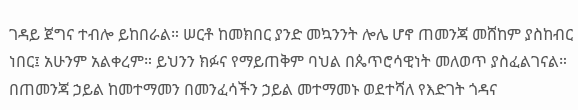ገዳይ ጀግና ተብሎ ይከበራል። ሠርቶ ከመክበር ያንድ መኳንንት ሎሌ ሆኖ ጠመንጃ መሸከም ያስከብር ነበር፤ አሁንም አልቀረም። ይህንን ክፉና የማይጠቅም ባህል በጴጥሮሳዊነት መለወጥ ያስፈልገናል። በጠመንጃ ኃይል ከመተማመን በመንፈሳችን ኃይል መተማመኑ ወደተሻለ የእድገት ጎዳና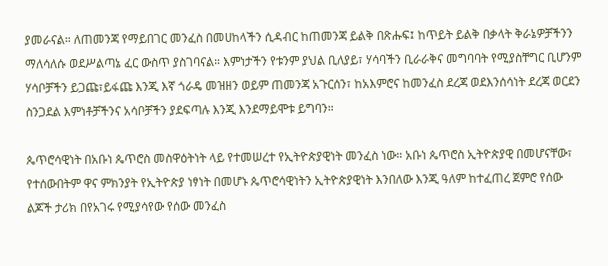ያመራናል። ለጠመንጃ የማይበገር መንፈስ በመሀከላችን ሲዳብር ከጠመንጃ ይልቅ በጽሑፍ፤ ከጥይት ይልቅ በቃላት ቅራኔዎቻችንን ማለሳለሱ ወደሥልጣኔ ፈር ውስጥ ያስገባናል። እምነታችን የቱንም ያህል ቢለያይ፣ ሃሳባችን ቢራራቅና መግባባት የሚያስቸግር ቢሆንም ሃሳቦቻችን ይጋጩ፣ይፋጩ እንጂ እኛ ጎራዴ መዝዘን ወይም ጠመንጃ አጉርሰን፣ ከአእምሮና ከመንፈስ ደረጃ ወደእንሰሳነት ደረጃ ወርደን ስንጋደል እምነቶቻችንና አሳቦቻችን ያደፍጣሉ እንጂ እንደማይሞቱ ይግባን።

ጴጥሮሳዊነት በአቡነ ጴጥሮስ መስዋዕትነት ላይ የተመሠረተ የኢትዮጵያዊነት መንፈስ ነው። አቡነ ጴጥሮስ ኢትዮጵያዊ በመሆናቸው፣ የተሰውበትም ዋና ምክንያት የኢትዮጵያ ነፃነት በመሆኑ ጴጥሮሳዊነትን ኢትዮጵያዊነት እንበለው እንጂ ዓለም ከተፈጠረ ጀምሮ የሰው ልጆች ታሪክ በየአገሩ የሚያሳየው የሰው መንፈስ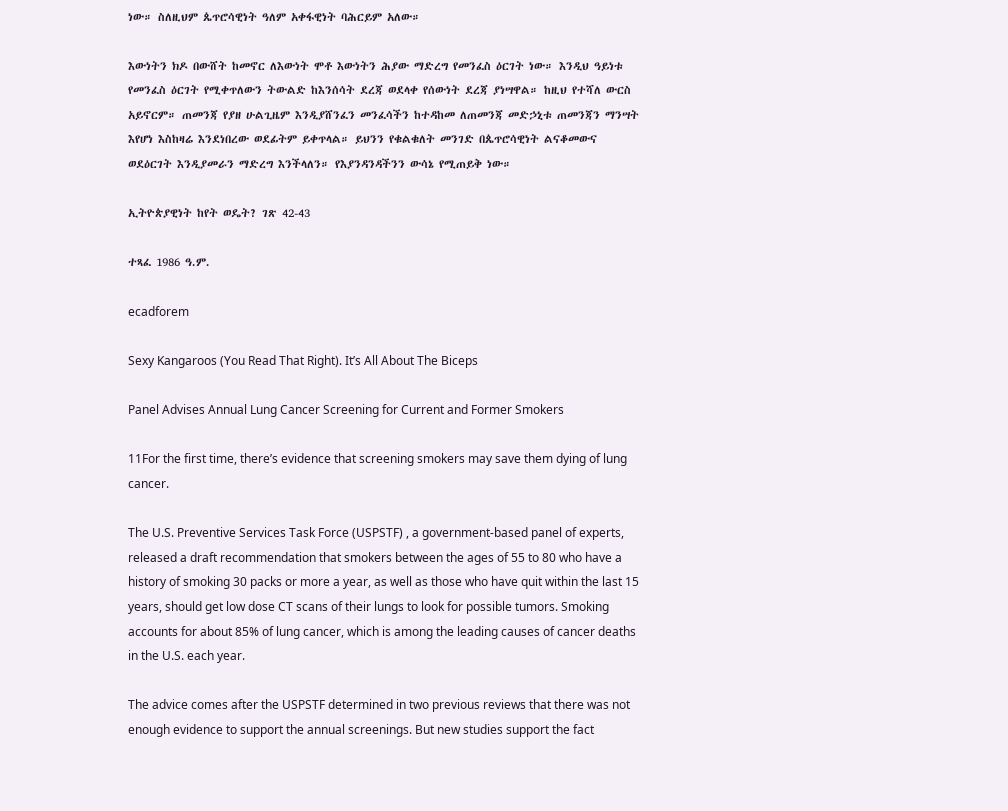ነው። ስለዚህም ጴጥሮሳዊነት ዓለም አቀፋዊነት ባሕርይም አለው።

እውነትን ክዶ በውሸት ከመኖር ለእውነት ሞቶ እውነትን ሕያው ማድረግ የመንፈስ ዕርገት ነው። እንዲህ ዓይነቱ የመንፈስ ዕርገት የሚቀጥለውን ትውልድ ከእንሰሳት ደረጃ ወደላቀ የሰውነት ደረጃ ያነሣዋል። ከዚህ የተሻለ ውርስ አይኖርም። ጠመንጃ የያዘ ሁልጊዜም እንዲያሸንፈን መንፈሳችን ከተዳከመ ለጠመንጃ መድኃኒቱ ጠመንጃን ማንሣት እየሆነ እስከዛሬ እንደነበረው ወደፊትም ይቀጥላል። ይህንን የቁልቁለት መንገድ በጴጥሮሳዊነት ልናቆመውና ወደዕርገት እንዲያመራን ማድረግ እንችላለን። የእያንዳንዳችንን ውሳኔ የሚጠይቅ ነው።

ኢትዮጵያዊነት ከየት ወዴት? ገጽ 42-43

ተጻፈ 1986 ዓ.ም.

ecadforem

Sexy Kangaroos (You Read That Right). It’s All About The Biceps

Panel Advises Annual Lung Cancer Screening for Current and Former Smokers

11For the first time, there’s evidence that screening smokers may save them dying of lung cancer.

The U.S. Preventive Services Task Force (USPSTF) , a government-based panel of experts, released a draft recommendation that smokers between the ages of 55 to 80 who have a history of smoking 30 packs or more a year, as well as those who have quit within the last 15 years, should get low dose CT scans of their lungs to look for possible tumors. Smoking accounts for about 85% of lung cancer, which is among the leading causes of cancer deaths in the U.S. each year.

The advice comes after the USPSTF determined in two previous reviews that there was not enough evidence to support the annual screenings. But new studies support the fact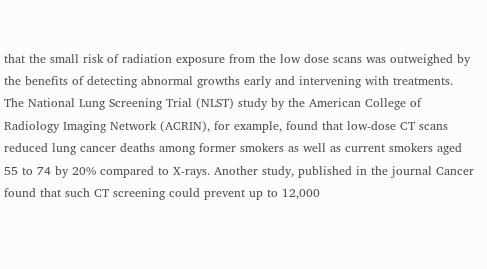that the small risk of radiation exposure from the low dose scans was outweighed by the benefits of detecting abnormal growths early and intervening with treatments. The National Lung Screening Trial (NLST) study by the American College of Radiology Imaging Network (ACRIN), for example, found that low-dose CT scans reduced lung cancer deaths among former smokers as well as current smokers aged 55 to 74 by 20% compared to X-rays. Another study, published in the journal Cancer found that such CT screening could prevent up to 12,000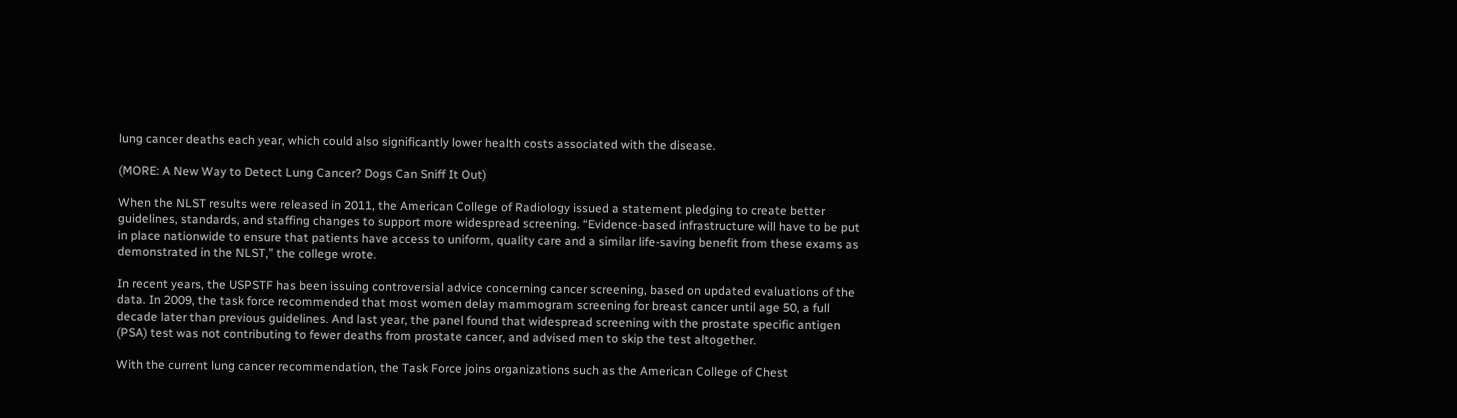lung cancer deaths each year, which could also significantly lower health costs associated with the disease.

(MORE: A New Way to Detect Lung Cancer? Dogs Can Sniff It Out)

When the NLST results were released in 2011, the American College of Radiology issued a statement pledging to create better guidelines, standards, and staffing changes to support more widespread screening. “Evidence-based infrastructure will have to be put in place nationwide to ensure that patients have access to uniform, quality care and a similar life-saving benefit from these exams as demonstrated in the NLST,” the college wrote.

In recent years, the USPSTF has been issuing controversial advice concerning cancer screening, based on updated evaluations of the data. In 2009, the task force recommended that most women delay mammogram screening for breast cancer until age 50, a full decade later than previous guidelines. And last year, the panel found that widespread screening with the prostate specific antigen (PSA) test was not contributing to fewer deaths from prostate cancer, and advised men to skip the test altogether.

With the current lung cancer recommendation, the Task Force joins organizations such as the American College of Chest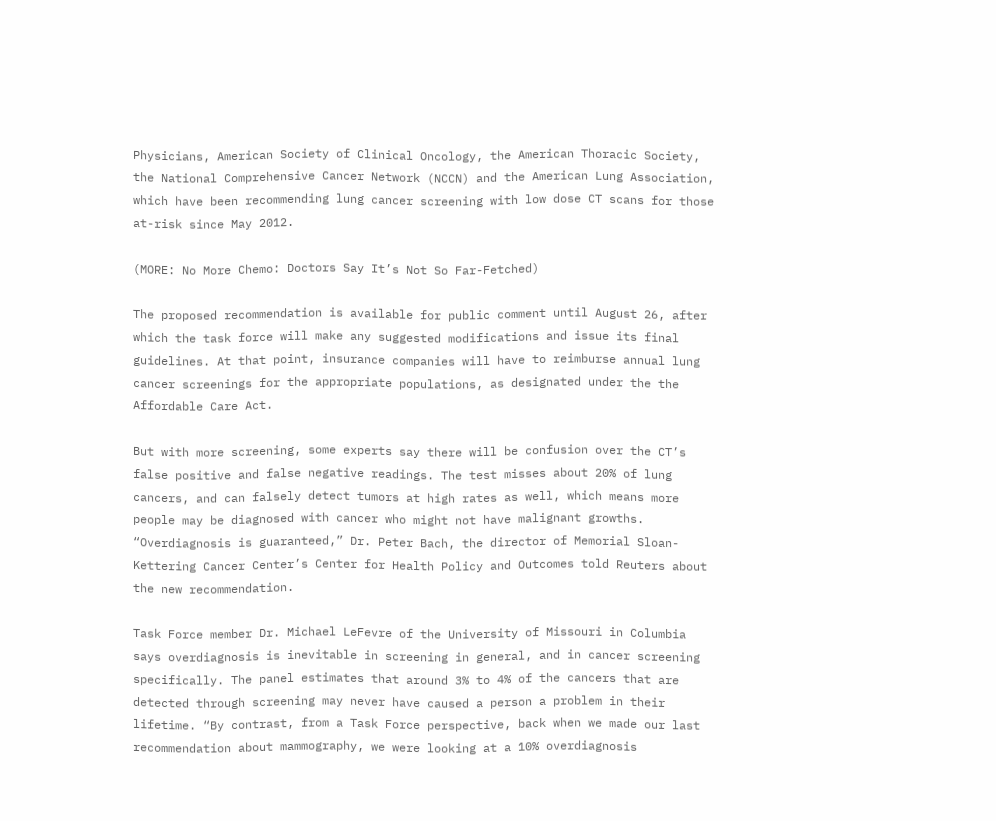Physicians, American Society of Clinical Oncology, the American Thoracic Society, the National Comprehensive Cancer Network (NCCN) and the American Lung Association, which have been recommending lung cancer screening with low dose CT scans for those at-risk since May 2012.

(MORE: No More Chemo: Doctors Say It’s Not So Far-Fetched)

The proposed recommendation is available for public comment until August 26, after which the task force will make any suggested modifications and issue its final guidelines. At that point, insurance companies will have to reimburse annual lung cancer screenings for the appropriate populations, as designated under the the Affordable Care Act.

But with more screening, some experts say there will be confusion over the CT’s false positive and false negative readings. The test misses about 20% of lung cancers, and can falsely detect tumors at high rates as well, which means more people may be diagnosed with cancer who might not have malignant growths. “Overdiagnosis is guaranteed,” Dr. Peter Bach, the director of Memorial Sloan-Kettering Cancer Center’s Center for Health Policy and Outcomes told Reuters about the new recommendation.

Task Force member Dr. Michael LeFevre of the University of Missouri in Columbia says overdiagnosis is inevitable in screening in general, and in cancer screening specifically. The panel estimates that around 3% to 4% of the cancers that are detected through screening may never have caused a person a problem in their lifetime. “By contrast, from a Task Force perspective, back when we made our last recommendation about mammography, we were looking at a 10% overdiagnosis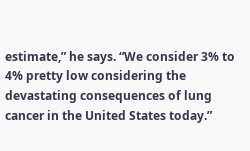estimate,” he says. “We consider 3% to 4% pretty low considering the devastating consequences of lung cancer in the United States today.”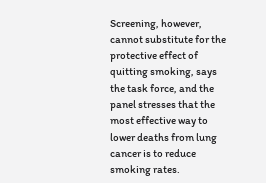Screening, however, cannot substitute for the protective effect of quitting smoking, says the task force, and the panel stresses that the most effective way to lower deaths from lung cancer is to reduce smoking rates.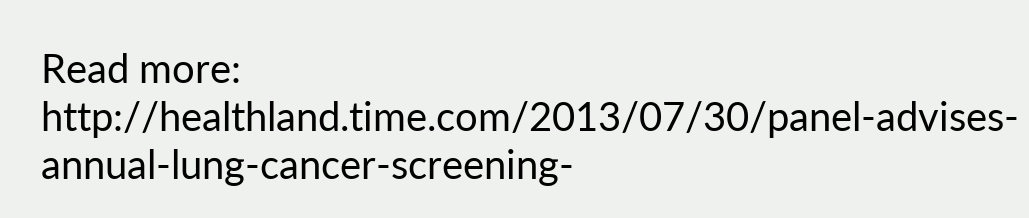Read more: http://healthland.time.com/2013/07/30/panel-advises-annual-lung-cancer-screening-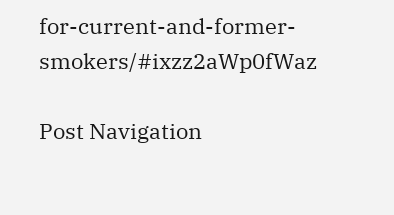for-current-and-former-smokers/#ixzz2aWp0fWaz

Post Navigation